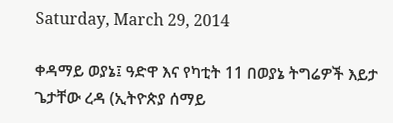Saturday, March 29, 2014

ቀዳማይ ወያኔ፤ ዓድዋ እና የካቲት 11 በወያኔ ትግሬዎች እይታ ጌታቸው ረዳ (ኢትዮጵያ ሰማይ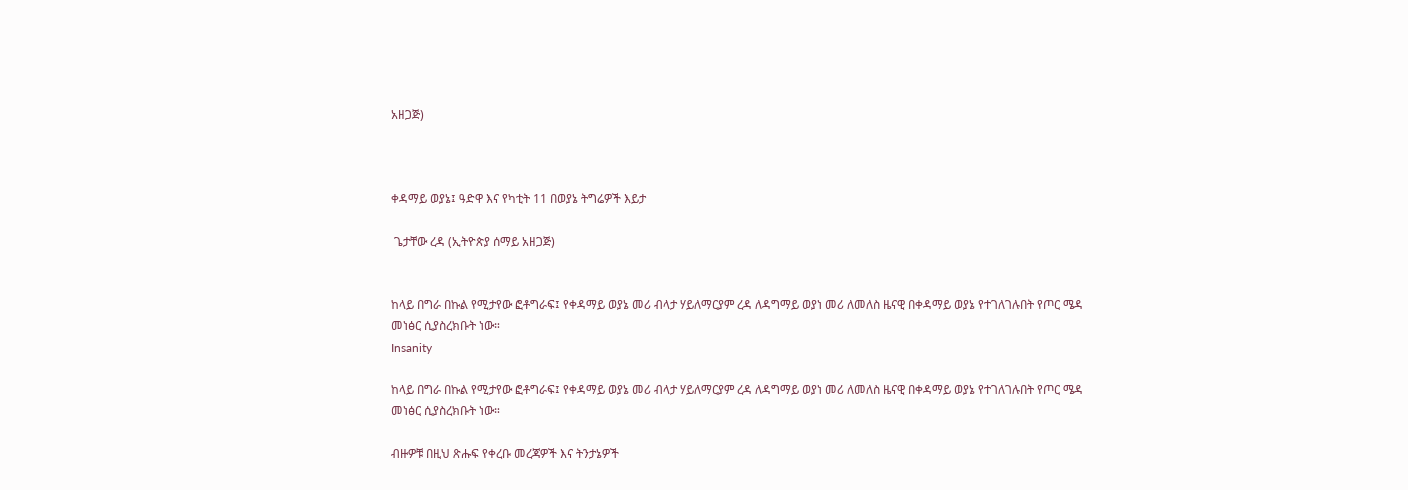አዘጋጅ)



ቀዳማይ ወያኔ፤ ዓድዋ እና የካቲት 11 በወያኔ ትግሬዎች እይታ

 ጌታቸው ረዳ (ኢትዮጵያ ሰማይ አዘጋጅ)


ከላይ በግራ በኩል የሚታየው ፎቶግራፍ፤ የቀዳማይ ወያኔ መሪ ብላታ ሃይለማርያም ረዳ ለዳግማይ ወያነ መሪ ለመለስ ዜናዊ በቀዳማይ ወያኔ የተገለገሉበት የጦር ሜዳ መነፅር ሲያስረክቡት ነው።
Insanity

ከላይ በግራ በኩል የሚታየው ፎቶግራፍ፤ የቀዳማይ ወያኔ መሪ ብላታ ሃይለማርያም ረዳ ለዳግማይ ወያነ መሪ ለመለስ ዜናዊ በቀዳማይ ወያኔ የተገለገሉበት የጦር ሜዳ መነፅር ሲያስረክቡት ነው።

ብዙዎቹ በዚህ ጽሑፍ የቀረቡ መረጃዎች እና ትንታኔዎች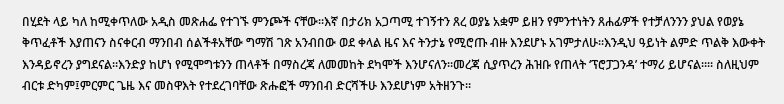በሂደት ላይ ካለ ከሚቀጥለው አዲስ መጽሐፌ የተገኙ ምንጮች ናቸው።እኛ በታሪክ አጋጣሚ ተገኝተን ጸረ ወያኔ አቋም ይዘን የምንተነትን ጸሐፊዎች የተቻለንንን ያህል የወያኔ ቅጥፈቶች እያጠናን ስናቀርብ ማንበብ ሰልችቶአቸው ግማሽ ገጽ አንብበው ወደ ቀላል ዜና እና ትንታኔ የሚሮጡ ብዙ እንደሆኑ አገምታለሁ።እንዲህ ዓይነት ልምድ ጥልቅ እውቀት እንዳይኖረን ያግደናል።እንድያ ከሆነ የሚሞግቱንን ጠላቶች በማስረጃ ለመመከት ደካሞች እንሆናለን።መረጃ ሲያጥረን ሕዝቡ የጠላት ‘ፕሮፓጋንዳ’ ተማሪ ይሆናል።። ስለዚህም ብርቱ ድካም፤ምርምር ጌዜ እና መስዋእት የተደረገባቸው ጽሑፎች ማንበብ ድርሻችሁ እንደሆነም አትዘንጉ።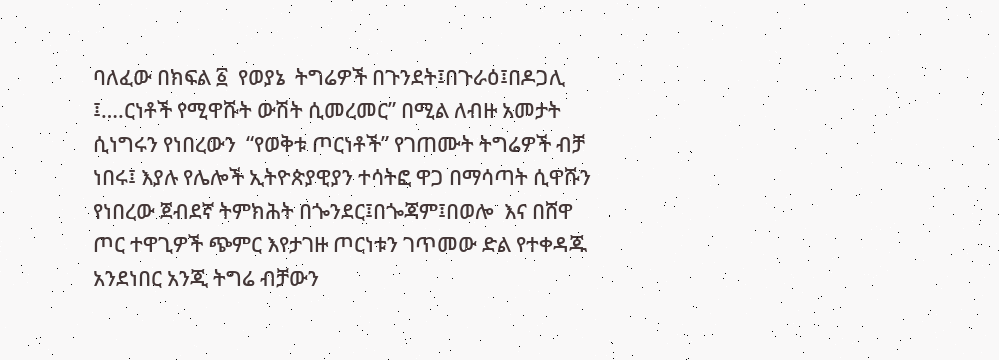ባለፈው በክፍል ፩  የወያኔ  ትግሬዎች በጉንደት፤በጉራዕ፤በዶጋሊ ፤….ርነቶች የሚዋሹት ውሽት ሲመረመር” በሚል ለብዙ አመታት ሲነግሩን የነበረውን  “የወቅቱ ጦርነቶች” የገጠሙት ትግሬዎች ብቻ ነበሩ፤ እያሉ የሌሎች ኢትዮጵያዊያን ተሳትፎ ዋጋ በማሳጣት ሲዋሹን የነበረው ጀብደኛ ትምክሕት በጐንደር፤በጐጃም፤በወሎ  እና በሸዋ ጦር ተዋጊዎች ጭምር እየታገዙ ጦርነቱን ገጥመው ድል የተቀዳጁ አንደነበር አንጂ ትግሬ ብቻውን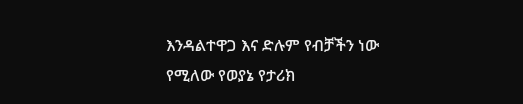እንዳልተዋጋ እና ድሉም የብቻችን ነው የሚለው የወያኔ የታሪክ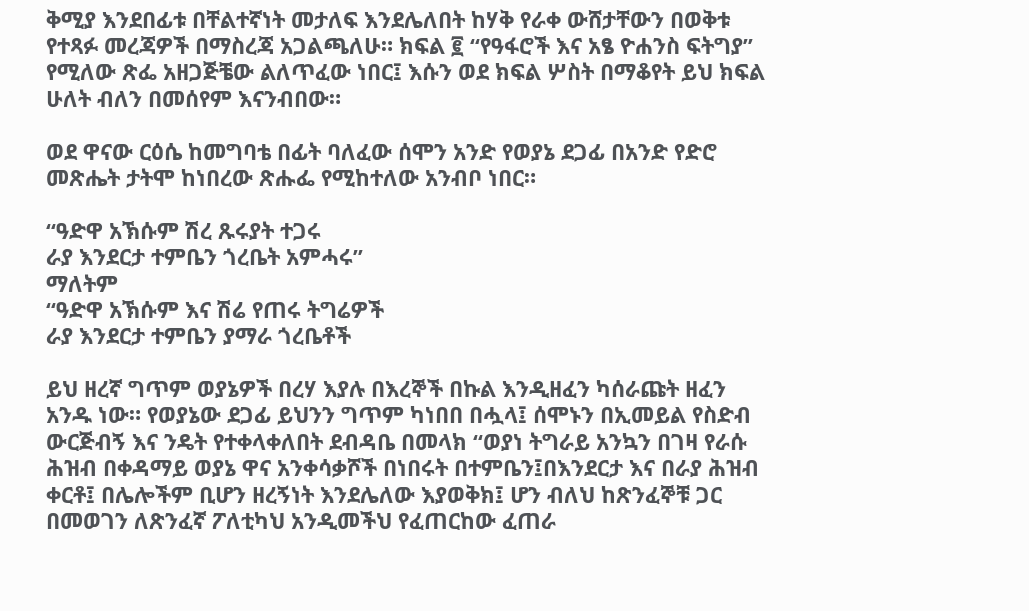ቅሚያ እንደበፊቱ በቸልተኛነት መታለፍ እንደሌለበት ከሃቅ የራቀ ውሸታቸውን በወቅቱ የተጻፉ መረጃዎች በማስረጃ አጋልጫለሁ። ክፍል ፪ “የዓፋሮች እና አፄ ዮሐንስ ፍትግያ” የሚለው ጽፌ አዘጋጅቼው ልለጥፈው ነበር፤ እሱን ወደ ክፍል ሦስት በማቆየት ይህ ክፍል ሁለት ብለን በመሰየም እናንብበው።

ወደ ዋናው ርዕሴ ከመግባቴ በፊት ባለፈው ሰሞን አንድ የወያኔ ደጋፊ በአንድ የድሮ መጽሔት ታትሞ ከነበረው ጽሑፌ የሚከተለው አንብቦ ነበር።

“ዓድዋ አኽሱም ሽረ ጹሩያት ተጋሩ
ራያ እንደርታ ተምቤን ጎረቤት አምሓሩ”
ማለትም
“ዓድዋ አኽሱም እና ሽሬ የጠሩ ትግሬዎች
ራያ እንደርታ ተምቤን ያማራ ጎረቤቶች

ይህ ዘረኛ ግጥም ወያኔዎች በረሃ እያሉ በእረኞች በኩል እንዲዘፈን ካሰራጩት ዘፈን አንዱ ነው። የወያኔው ደጋፊ ይህንን ግጥም ካነበበ በሗላ፤ ሰሞኑን በኢመይል የስድብ ውርጅብኝ እና ንዴት የተቀላቀለበት ደብዳቤ በመላክ “ወያነ ትግራይ አንኳን በገዛ የራሱ ሕዝብ በቀዳማይ ወያኔ ዋና አንቀሳቃሾች በነበሩት በተምቤን፤በእንደርታ እና በራያ ሕዝብ ቀርቶ፤ በሌሎችም ቢሆን ዘረኝነት እንደሌለው እያወቅክ፤ ሆን ብለህ ከጽንፈኞቹ ጋር በመወገን ለጽንፈኛ ፖለቲካህ አንዲመችህ የፈጠርከው ፈጠራ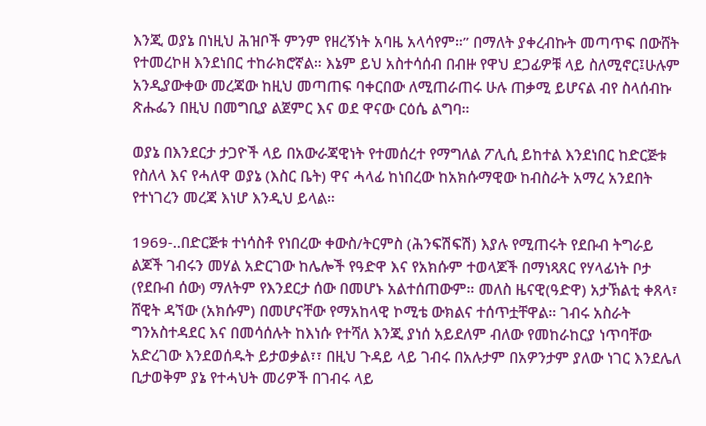እንጂ ወያኔ በነዚህ ሕዝቦች ምንም የዘረኝነት አባዜ አላሳየም።” በማለት ያቀረብኩት መጣጥፍ በውሸት የተመረኮዘ እንደነበር ተከራክሮኛል። እኔም ይህ አስተሳሰብ በብዙ የዋህ ደጋፊዎቹ ላይ ስለሚኖር፤ሁሉም አንዲያውቀው መረጃው ከዚህ መጣጠፍ ባቀርበው ለሚጠራጠሩ ሁሉ ጠቃሚ ይሆናል ብየ ስላሰብኩ ጽሑፌን በዚህ በመግቢያ ልጀምር እና ወደ ዋናው ርዕሴ ልግባ።

ወያኔ በእንደርታ ታጋዮች ላይ በአውራጃዊነት የተመሰረተ የማግለል ፖሊሲ ይከተል እንደነበር ከድርጅቱ የስለላ እና የሓለዋ ወያኔ (እስር ቤት) ዋና ሓላፊ ከነበረው ከአክሱማዊው ከብስራት አማረ አንደበት የተነገረን መረጃ እነሆ እንዲህ ይላል።

1969-..በድርጅቱ ተነሳስቶ የነበረው ቀውስ/ትርምስ (ሕንፍሽፍሽ) እያሉ የሚጠሩት የደቡብ ትግራይ ልጆች ገብሩን መሃል አድርገው ከሌሎች የዓድዋ እና የአክሱም ተወላጆች በማነጻጸር የሃላፊነት ቦታ (የደቡብ ሰው) ማለትም የእንደርታ ሰው በመሆኑ አልተሰጠውም። መለስ ዜናዊ(ዓድዋ) አታኽልቲ ቀጸላ፣ ሸዊት ዳኘው (አክሱም) በመሆናቸው የማአከላዊ ኮሚቴ ውክልና ተሰጥቷቸዋል። ገብሩ አስራት ግንአስተዳደር እና በመሳሰሉት ከእነሱ የተሻለ እንጂ ያነሰ አይደለም ብለው የመከራከርያ ነጥባቸው አድረገው እንደወሰዱት ይታወቃል፣፣ በዚህ ጉዳይ ላይ ገብሩ በአሉታም በአዎንታም ያለው ነገር እንደሌለ ቢታወቅም ያኔ የተሓህት መሪዎች በገብሩ ላይ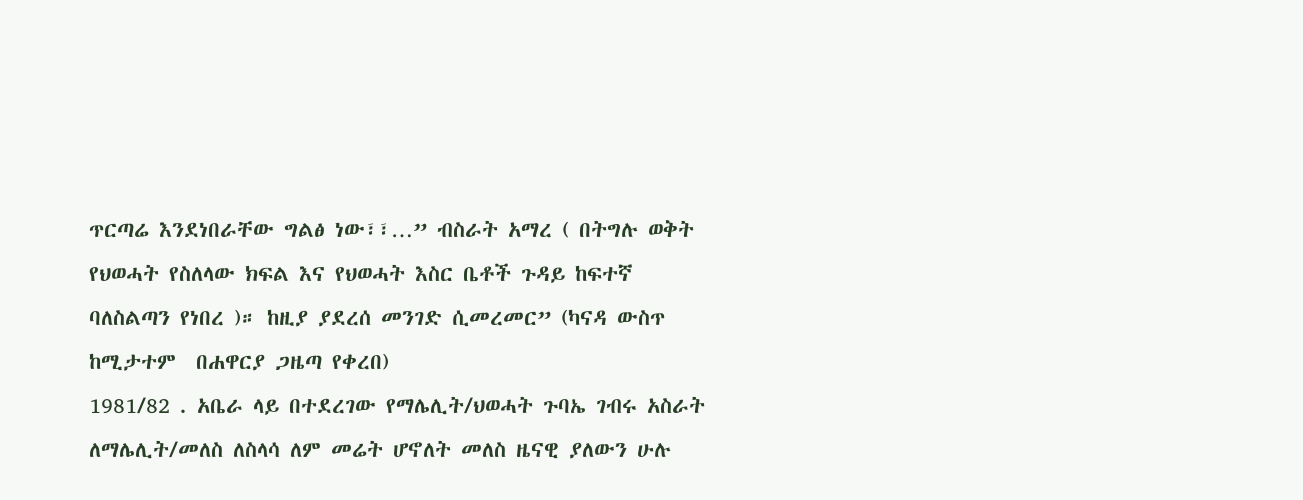ጥርጣሬ እንደነበራቸው ግልፅ ነው፣፣…” ብስራት አማረ ( በትግሉ ወቅት የህወሓት የስለላው ክፍል እና የህወሓት እስር ቤቶች ጉዳይ ከፍተኛ ባለስልጣን የነበረ )። ከዚያ ያደረሰ መንገድ ሲመረመር” (ካናዳ ውስጥ ከሚታተም  በሐዋርያ ጋዜጣ የቀረበ)
1981/82 . አቤራ ላይ በተደረገው የማሌሊት/ህወሓት ጉባኤ ገብሩ አስራት ለማሌሊት/መለስ ለስላሳ ለም መሬት ሆኖለት መለስ ዜናዊ ያለውን ሁሉ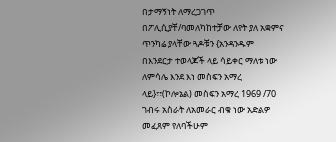በታማኝነት ለማረጋገጥ በፖሊሲያቸ/ባመለካከተቻው ለየት ያለ አቋምና ጥንካሬ ያላቸው ጓዶቹን {አንዳንዱም በእንደርታ ተወላጆች ላይ ሳይቀር ማለቱ ነው ለምሳሌ እንደ እነ መስፍን አማረ ላይ}፣፣(ኮሎኔል) መስፍን አማረ 1969 /70 ገብሩ አስራት ለአመራር ብቁ ነው አድልዎ መፈጸም የለባችሁም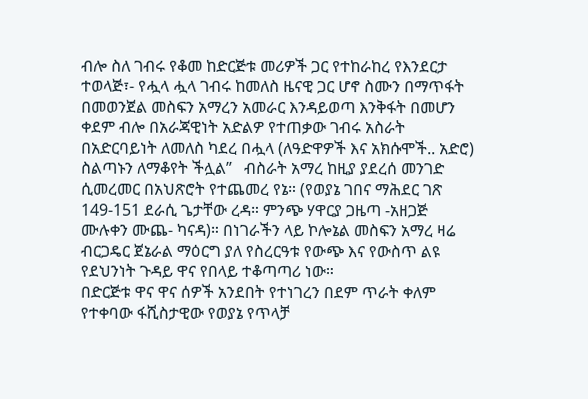ብሎ ስለ ገብሩ የቆመ ከድርጅቱ መሪዎች ጋር የተከራከረ የእንደርታ ተወላጅ፣- የሗላ ሗላ ገብሩ ከመለስ ዜናዊ ጋር ሆኖ ስሙን በማጥፋት በመወንጀል መስፍን አማረን አመራር እንዳይወጣ እንቅፋት በመሆን ቀደም ብሎ በአራጃዊነት አድልዎ የተጠቃው ገብሩ አስራት በአድርባይነት ለመለስ ካደረ በሗላ (ለዓድዋዎች እና አክሱሞች.. አድሮ) ስልጣኑን ለማቆየት ችሏል”   ብስራት አማረ ከዚያ ያደረሰ መንገድ ሲመረመር በአህጽሮት የተጨመረ የኔ። (የወያኔ ገበና ማሕደር ገጽ 149-151 ደራሲ ጌታቸው ረዳ። ምንጭ ሃዋርያ ጋዜጣ -አዘጋጅ ሙሉቀን ሙጨ- ካናዳ)። በነገራችን ላይ ኮሎኔል መስፍን አማረ ዛሬ ብርጋዴር ጀኔራል ማዕርግ ያለ የስረርዓቱ የውጭ እና የውስጥ ልዩ የደህንነት ጉዳይ ዋና የበላይ ተቆጣጣሪ ነው።
በድርጅቱ ዋና ዋና ሰዎች አንደበት የተነገረን በደም ጥራት ቀለም የተቀባው ፋሺስታዊው የወያኔ የጥላቻ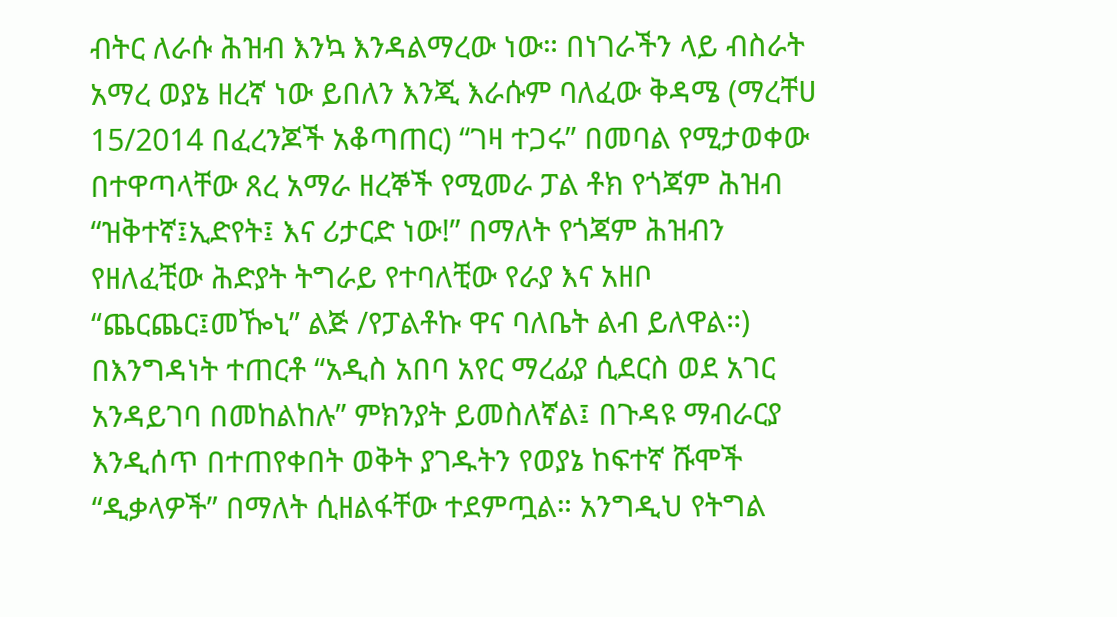ብትር ለራሱ ሕዝብ እንኳ እንዳልማረው ነው። በነገራችን ላይ ብስራት አማረ ወያኔ ዘረኛ ነው ይበለን እንጂ እራሱም ባለፈው ቅዳሜ (ማረቸሀ 15/2014 በፈረንጆች አቆጣጠር) “ገዛ ተጋሩ” በመባል የሚታወቀው በተዋጣላቸው ጸረ አማራ ዘረኞች የሚመራ ፓል ቶክ የጎጃም ሕዝብ “ዝቅተኛ፤ኢድየት፤ እና ሪታርድ ነው!” በማለት የጎጃም ሕዝብን የዘለፈቺው ሕድያት ትግራይ የተባለቺው የራያ እና አዘቦ “ጨርጨር፤መዀኒ” ልጅ /የፓልቶኩ ዋና ባለቤት ልብ ይለዋል።) በእንግዳነት ተጠርቶ “አዲስ አበባ አየር ማረፊያ ሲደርስ ወደ አገር አንዳይገባ በመከልከሉ” ምክንያት ይመስለኛል፤ በጉዳዩ ማብራርያ እንዲሰጥ በተጠየቀበት ወቅት ያገዱትን የወያኔ ከፍተኛ ሹሞች “ዲቃላዎች” በማለት ሲዘልፋቸው ተደምጧል። አንግዲህ የትግል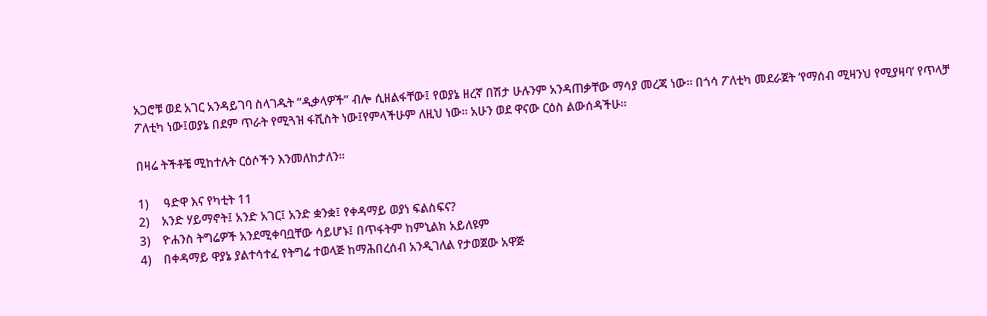አጋሮቹ ወደ አገር አንዳይገባ ስላገዱት “ዲቃላዎች” ብሎ ሲዘልፋቸው፤ የወያኔ ዘረኛ በሽታ ሁሉንም አንዳጠቃቸው ማሳያ መረጃ ነው። በጎሳ ፖለቲካ መደራጀት ‘የማሰብ ሚዛንህ የሚያዛባ’ የጥላቻ ፖለቲካ ነው፤ወያኔ በደም ጥራት የሚጓዝ ፋሺስት ነው፤የምላችሁም ለዚህ ነው። አሁን ወደ ዋናው ርዕስ ልውሰዳችሁ።

በዛሬ ትችቶቼ ሚከተሉት ርዕሶችን እንመለከታለን።

1)     ዓድዋ እና የካቲት 11
2)    አንድ ሃይማኖት፤ አንድ አገር፤ አንድ ቋንቋ፤ የቀዳማይ ወያነ ፍልስፍና?
3)    ዮሐንስ ትግሬዎች አንደሚቀባቧቸው ሳይሆኑ፤ በጥፋትም ከምኒልክ አይለዩም
4)    በቀዳማይ ዋያኔ ያልተሳተፈ የትግሬ ተወላጅ ከማሕበረሰብ አንዲገለል የታወጀው አዋጅ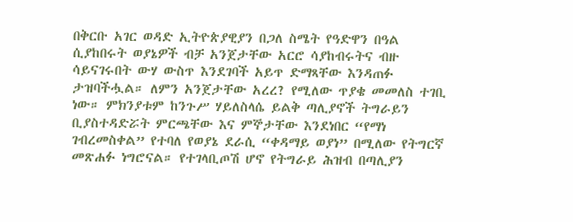በቅርቡ አገር ወዳድ ኢትዮጵያዊያን በጋለ ስሜት የዓድዋን በዓል ሲያከበሩት ወያኔዎች ብቻ አንጀታቸው አርሮ ሳያከብሩትና ብዙ ሳይናገሩበት ውሃ ውስጥ እንደገባች አይጥ ድማጻቸው እንዳጠፉ ታዝባችሗል። ለምን አንጀታቸው አረረ? የሚለው ጥያቄ መመለስ ተገቢ ነው። ምክንያቱም ከንጉሥ ሃይለስላሴ ይልቅ ጣሊያኖች ትግራይን ቢያስተዳድሯት ምርጫቸው እና ምኞታቸው እንደነበር “የማነ ገብረመስቀል” የተባለ የወያኔ ደራሲ “ቀዳማይ ወያነ” በሚለው የትግርኛ መጽሐፉ ነግሮናል። የተገላቢጦሽ ሆኖ የትግራይ ሕዝብ በጣሊያን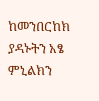ከመንበርከክ ያዳኑትን አፄ ምኒልክን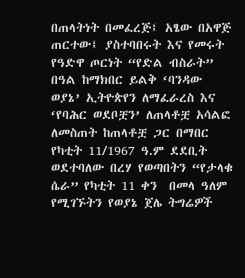በጠላትነት በመፈረጅ፤ አፄው በአዋጅ ጠርተው፤ ያስተባበሩት እና የመሩት የዓድዋ ጦርነት “የድል ብስራት” በዓል ከማክበር ይልቅ ‘ባንዳው ወያኔ’ ኢትዮጵየን ለማፈራረስ እና ‘የባሕር ወደቦቿን’ ለጠላቶቿ አሳልፎ ለመስጠት ከጠላቶቿ ጋር በማበር የካቲት 11/1967 ዓ.ም ደደቢት ወደተባለው በረሃ የወጣበትን “የታላቁ ሴራ” የካቲት 11 ቀን  በመላ ዓለም የሚገኙትን የወያኔ ጀሌ ትግሬዎች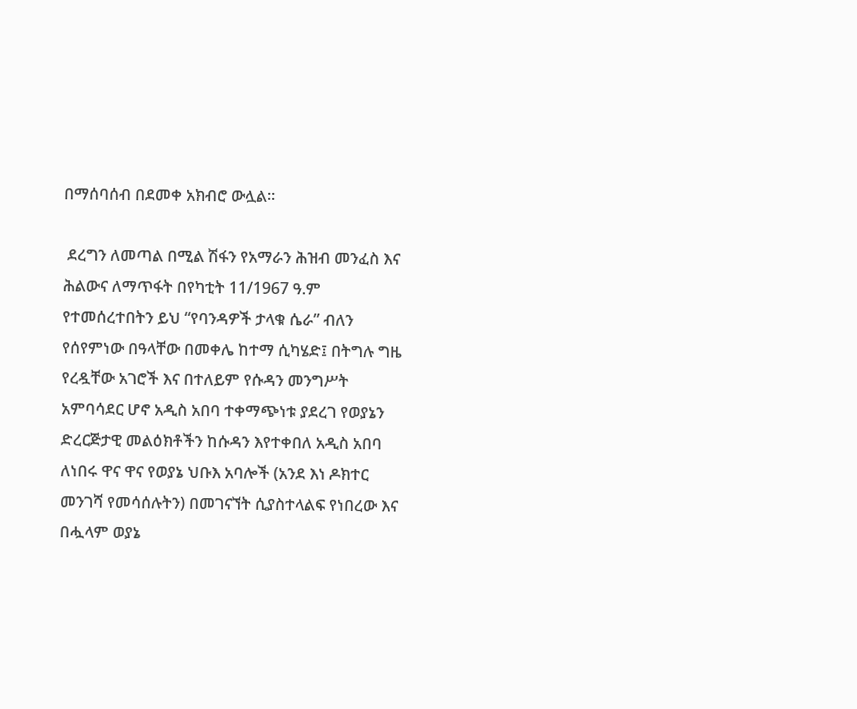በማሰባሰብ በደመቀ አክብሮ ውሏል።

 ደረግን ለመጣል በሚል ሽፋን የአማራን ሕዝብ መንፈስ እና ሕልውና ለማጥፋት በየካቲት 11/1967 ዓ.ም የተመሰረተበትን ይህ “የባንዳዎች ታላቁ ሴራ” ብለን የሰየምነው በዓላቸው በመቀሌ ከተማ ሲካሄድ፤ በትግሉ ግዜ የረዷቸው አገሮች እና በተለይም የሱዳን መንግሥት አምባሳደር ሆኖ አዲስ አበባ ተቀማጭነቱ ያደረገ የወያኔን ድረርጅታዊ መልዕክቶችን ከሱዳን እየተቀበለ አዲስ አበባ ለነበሩ ዋና ዋና የወያኔ ህቡእ አባሎች (አንደ እነ ዶክተር መንገሻ የመሳሰሉትን) በመገናኘት ሲያስተላልፍ የነበረው እና በሗላም ወያኔ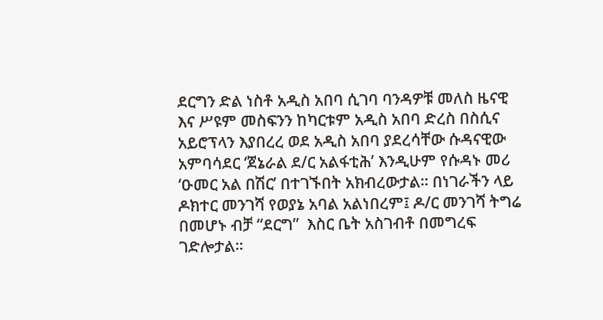ደርግን ድል ነስቶ አዲስ አበባ ሲገባ ባንዳዎቹ መለስ ዜናዊ እና ሥዩም መስፍንን ከካርቱም አዲስ አበባ ድረስ በስሲና አይሮፕላን እያበረረ ወደ አዲስ አበባ ያደረሳቸው ሱዳናዊው አምባሳደር ‘ጀኔራል ደ/ር አልፋቲሕ’ እንዲሁም የሱዳኑ መሪ ‘ዑመር አል በሽር’ በተገኙበት አክብረውታል። በነገራችን ላይ ዶክተር መንገሻ የወያኔ አባል አልነበረም፤ ዶ/ር መንገሻ ትግሬ በመሆኑ ብቻ “ደርግ”  እስር ቤት አስገብቶ በመግረፍ ገድሎታል።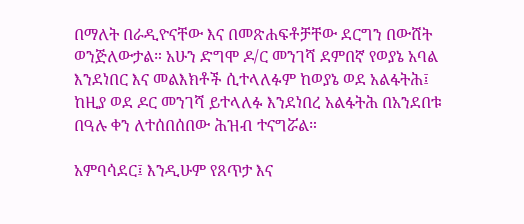በማለት በራዲዮናቸው እና በመጽሐፍቶቻቸው ደርግን በውሸት ወንጅለውታል። አሁን ድግሞ ዶ/ር መንገሻ ደምበኛ የወያኔ አባል እንደነበር እና መልእክቶች ሲተላለፉም ከወያኔ ወደ አልፋትሕ፤ ከዚያ ወደ ዶር መንገሻ ይተላለፉ እንደነበረ አልፋትሕ በአንደበቱ በዓሉ ቀን ለተሰበሰበው ሕዝብ ተናግሯል።

አምባሳደር፤ እንዲሁም የጸጥታ እና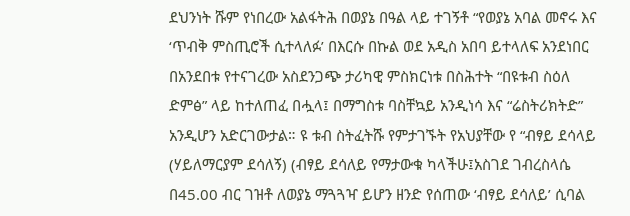ደህንነት ሹም የነበረው አልፋትሕ በወያኔ በዓል ላይ ተገኝቶ “የወያኔ አባል መኖሩ እና ‘ጥብቅ ምስጢሮች ሲተላለፉ’ በእርሱ በኩል ወደ አዲስ አበባ ይተላለፍ አንደነበር በአንደበቱ የተናገረው አስደንጋጭ ታሪካዊ ምስክርነቱ በስሕተት “በዩቱብ ስዕለ ድምፅ” ላይ ከተለጠፈ በሗላ፤ በማግስቱ ባስቸኳይ አንዲነሳ እና “ሬስትሪክትድ” አንዲሆን አድርገውታል። ዩ ቱብ ስትፈትሹ የምታገኙት የአህያቸው የ “ብፃይ ደሳላይ (ሃይለማርያም ደሳለኝ) (ብፃይ ደሳለይ የማታውቁ ካላችሁ፤አስገደ ገብረስላሴ በ45.00 ብር ገዝቶ ለወያኔ ማጓጓዣ ይሆን ዘንድ የሰጠው ‘ብፃይ ደሳለይ’ ሲባል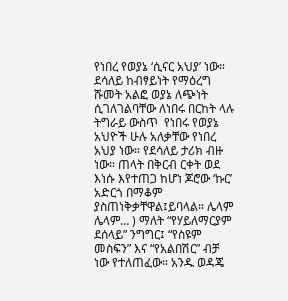የነበረ የወያኔ ‘ሲናር አህያ’ ነው። ደሳለይ ከብፃይነት የማዕረግ ሹመት አልፎ ወያኔ ለጭነት ሲገለገልባቸው ለነበሩ በርከት ላሉ ትግራይ ውስጥ  የነበሩ የወያኔ አህዮች ሁሉ አለቃቸው የነበረ አህያ ነው። የደሳለይ ታሪክ ብዙ ነው። ጠላት በቅርብ ርቀት ወደ እነሱ እየተጠጋ ከሆነ ጆሮው ‘ኩር’ አድርጎ በማቆም ያስጠነቅቃቸዋል፤ይባላል። ሌላም ሌላም… ) ማለት “የሃይለማርያም ደሰላይ” ንግግር፤ “የስዩም መስፍን” እና “የአልበሽር” ብቻ  ነው የተለጠፈው። አንዱ ወዳጄ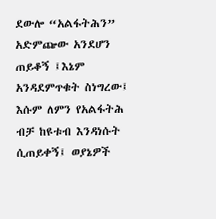ደውሎ “አልፋትሕን” አድምጬው አንደሆን ጠይቆኝ ፤እኔም አንዳደምጥቁት ስነግረው፤ እሱም ለምን የአልፋትሕ ብቻ ከዩቱብ እንዳነሱት ሲጠይቀኝ፤ ወያኔዎች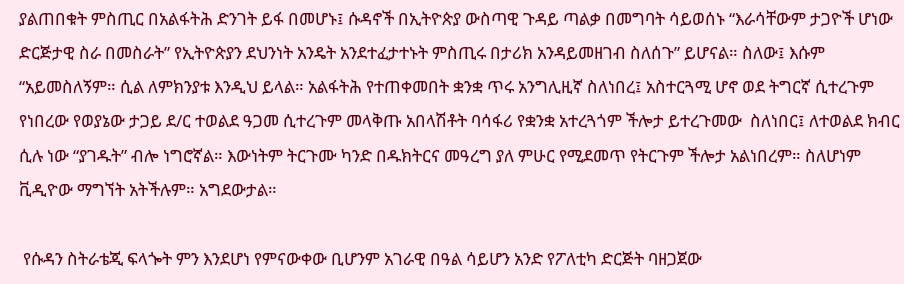ያልጠበቁት ምስጢር በአልፋትሕ ድንገት ይፋ በመሆኑ፤ ሱዳኖች በኢትዮጵያ ውስጣዊ ጉዳይ ጣልቃ በመግባት ሳይወሰኑ “እራሳቸውም ታጋዮች ሆነው ድርጅታዊ ስራ በመስራት” የኢትዮጵያን ደህንነት አንዴት አንደተፈታተኑት ምስጢሩ በታሪክ አንዳይመዘገብ ስለሰጉ” ይሆናል። ስለው፤ እሱም “አይመስለኝም። ሲል ለምክንያቱ እንዲህ ይላል። አልፋትሕ የተጠቀመበት ቋንቋ ጥሩ አንግሊዚኛ ስለነበረ፤ አስተርጓሚ ሆኖ ወደ ትግርኛ ሲተረጉም የነበረው የወያኔው ታጋይ ደ/ር ተወልደ ዓጋመ ሲተረጉም መላቅጡ አበላሽቶት ባሳፋሪ የቋንቋ አተረጓጎም ችሎታ ይተረጉመው  ስለነበር፤ ለተወልደ ክብር ሲሉ ነው “ያገዱት” ብሎ ነግሮኛል። እውነትም ትርጉሙ ካንድ በዱክትርና መዓረግ ያለ ምሁር የሚደመጥ የትርጉም ችሎታ አልነበረም። ስለሆነም ቪዲዮው ማግኘት አትችሉም። አግደውታል።

 የሱዳን ስትራቴጂ ፍላጐት ምን እንደሆነ የምናውቀው ቢሆንም አገራዊ በዓል ሳይሆን አንድ የፖለቲካ ድርጅት ባዘጋጀው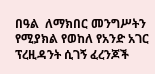በዓል  ለማክበር መንግሥትን የሚያክል የወከለ የአንድ አገር ፕረዚዳንት ሲገኝ ፈረንጆች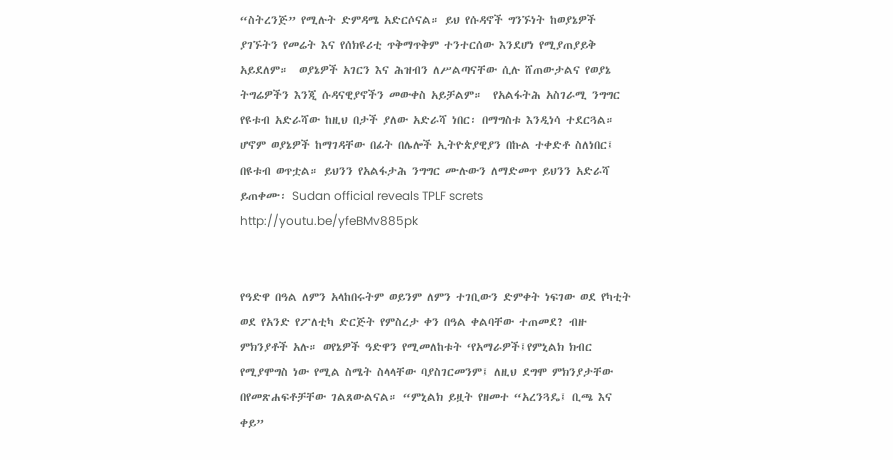“ስትረንጅ” የሚሉት ድምዳሜ አድርሶናል። ይህ የሱዳኖች ግንኙነት ከወያኔዎች ያገኙትን የመሬት እና የሰክዩሪቲ ጥቅማጥቅም ተንተርሰው እንደሆነ የሚያጠያይቅ አይደለም።  ወያኔዎች አገርን እና ሕዝብን ለሥልጣናቸው ሲሉ ሸጠውታልና የወያኔ ትግሬዎችን እንጂ ሱዳናዊያኖችን መውቀስ አይቻልም።  የአልፋትሕ አስገራሚ ንግግር የዩቱብ አድራሻው ከዚህ በታች ያለው አድራሻ ነበር፡ በማግስቱ እንዲነሳ ተደርጓል።
ሆኖም ወያኔዎች ከማገዳቸው በፊት በሌሎች ኢትዮጵያዊያን በኩል ተቀድቶ ስለነበር፤ በዩቱብ ወጥቷል። ይህንን የአልፋታሕ ንግግር ሙሉውን ለማድመጥ ይህንን አድራሻ ይጠቀሙ፡ Sudan official reveals TPLF screts   http://youtu.be/yfeBMv885pk


የዓድዋ በዓል ለምን አላከበሩትም ወይንም ለምን ተገቢውን ድምቀት ነፍገው ወደ የካቲት ወደ የአንድ የፖለቲካ ድርጅት የምስረታ ቀን በዓል ቀልባቸው ተጠመደ? ብዙ ምክንያቶች አሉ። ወየኔዎች ዓድዋን የሚመለከቱት ‘የአማራዎች፤የምኒልክ ክብር የሚያሞግስ ነው የሚል ስሜት ስላላቸው ባያስገርመንም፤ ለዚህ ደግሞ ምክንያታቸው በየመጽሐፍቶቻቸው ገልጸውልናል። “ምኒልክ ይዟት የዘመተ “አረንጓዴ፤ ቢጫ እና ቀይ”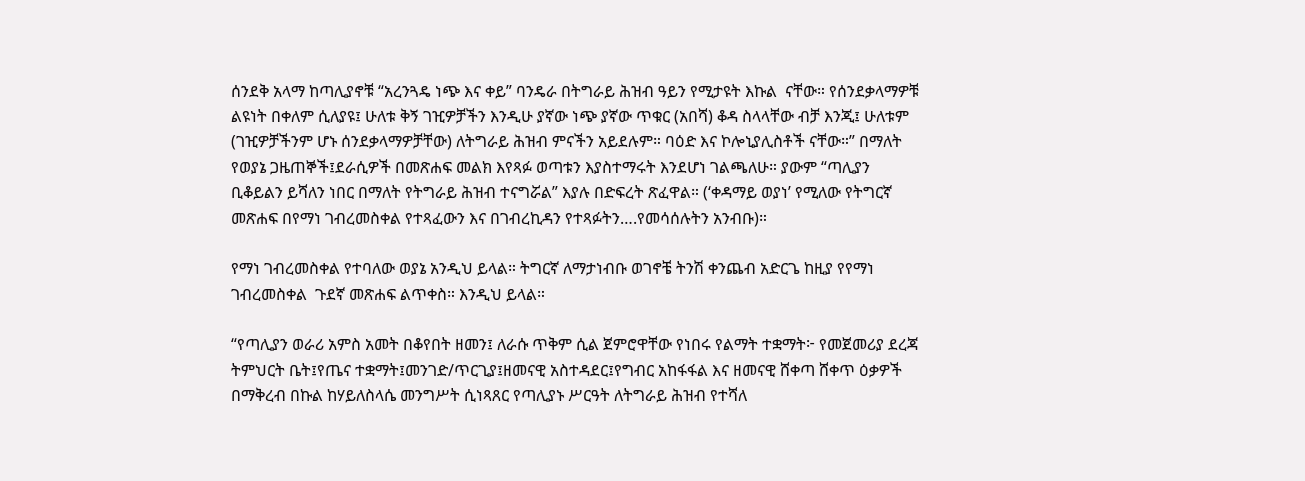ሰንደቅ አላማ ከጣሊያኖቹ “አረንጓዴ ነጭ እና ቀይ” ባንዴራ በትግራይ ሕዝብ ዓይን የሚታዩት እኩል  ናቸው። የሰንደቃላማዎቹ ልዩነት በቀለም ሲለያዩ፤ ሁለቱ ቅኝ ገዢዎቻችን እንዲሁ ያኛው ነጭ ያኛው ጥቁር (አበሻ) ቆዳ ስላላቸው ብቻ እንጂ፤ ሁለቱም (ገዢዎቻችንም ሆኑ ሰንደቃላማዎቻቸው) ለትግራይ ሕዝብ ምናችን አይደሉም። ባዕድ እና ኮሎኒያሊስቶች ናቸው።” በማለት የወያኔ ጋዜጠኞች፤ደራሲዎች በመጽሐፍ መልክ እየጻፉ ወጣቱን እያስተማሩት እንደሆነ ገልጫለሁ። ያውም “ጣሊያን ቢቆይልን ይሻለን ነበር በማለት የትግራይ ሕዝብ ተናግሯል” እያሉ በድፍረት ጽፈዋል። (‘ቀዳማይ ወያነ’ የሚለው የትግርኛ መጽሐፍ በየማነ ገብረመስቀል የተጻፈውን እና በገብረኪዳን የተጻፉትን….የመሳሰሉትን አንብቡ)።

የማነ ገብረመስቀል የተባለው ወያኔ አንዲህ ይላል። ትግርኛ ለማታነብቡ ወገኖቼ ትንሽ ቀንጨብ አድርጌ ከዚያ የየማነ ገብረመስቀል  ጉደኛ መጽሐፍ ልጥቀስ። እንዲህ ይላል።

“የጣሊያን ወራሪ አምስ አመት በቆየበት ዘመን፤ ለራሱ ጥቅም ሲል ጀምሮዋቸው የነበሩ የልማት ተቋማት፦ የመጀመሪያ ደረጃ ትምህርት ቤት፤የጤና ተቋማት፤መንገድ/ጥርጊያ፤ዘመናዊ አስተዳደር፤የግብር አከፋፋል እና ዘመናዊ ሸቀጣ ሸቀጥ ዕቃዎች በማቅረብ በኩል ከሃይለስላሴ መንግሥት ሲነጻጸር የጣሊያኑ ሥርዓት ለትግራይ ሕዝብ የተሻለ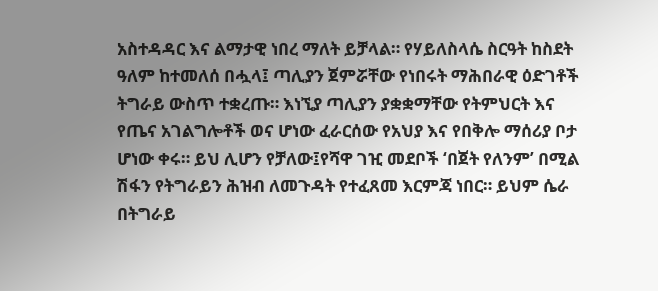አስተዳዳር እና ልማታዊ ነበረ ማለት ይቻላል። የሃይለስላሴ ስርዓት ከስደት ዓለም ከተመለሰ በሗላ፤ ጣሊያን ጀምሯቸው የነበሩት ማሕበራዊ ዕድገቶች ትግራይ ውስጥ ተቋረጡ። እነኚያ ጣሊያን ያቋቋማቸው የትምህርት እና የጤና አገልግሎቶች ወና ሆነው ፈራርሰው የአህያ እና የበቅሎ ማሰሪያ ቦታ ሆነው ቀሩ። ይህ ሊሆን የቻለው፤የሻዋ ገዢ መደቦች ‘በጀት የለንም’ በሚል ሽፋን የትግራይን ሕዝብ ለመጉዳት የተፈጸመ እርምጃ ነበር። ይህም ሴራ በትግራይ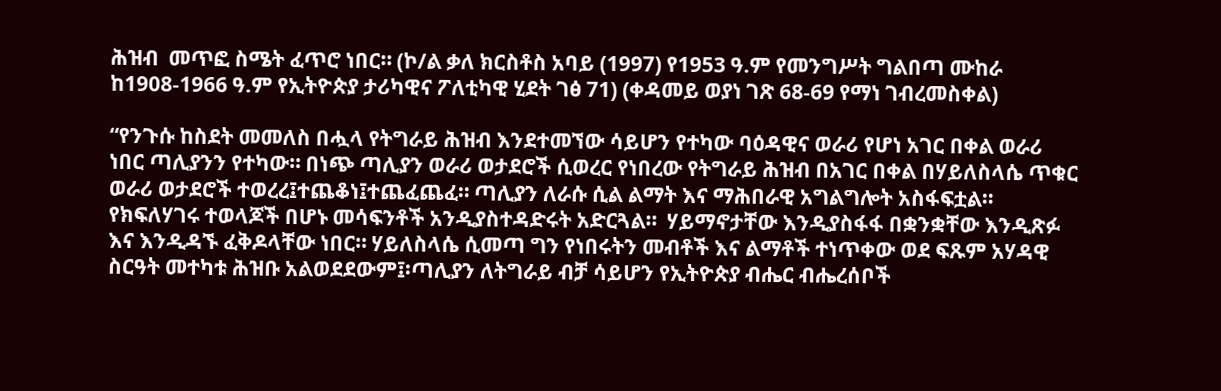ሕዝብ  መጥፎ ስሜት ፈጥሮ ነበር። (ኮ/ል ቃለ ክርስቶስ አባይ (1997) የ1953 ዓ.ም የመንግሥት ግልበጣ ሙከራ ከ1908-1966 ዓ.ም የኢትዮጵያ ታሪካዊና ፖለቲካዊ ሂደት ገፅ 71) (ቀዳመይ ወያነ ገጽ 68-69 የማነ ገብረመስቀል)

“የንጉሱ ከስደት መመለስ በሗላ የትግራይ ሕዝብ እንደተመኘው ሳይሆን የተካው ባዕዳዊና ወራሪ የሆነ አገር በቀል ወራሪ ነበር ጣሊያንን የተካው። በነጭ ጣሊያን ወራሪ ወታደሮች ሲወረር የነበረው የትግራይ ሕዝብ በአገር በቀል በሃይለስላሴ ጥቁር ወራሪ ወታደሮች ተወረረ፤ተጨቆነ፤ተጨፈጨፈ። ጣሊያን ለራሱ ሲል ልማት እና ማሕበራዊ አግልግሎት አስፋፍቷል። የክፍለሃገሩ ተወላጆች በሆኑ መሳፍንቶች አንዲያስተዳድሩት አድርጓል።  ሃይማኖታቸው እንዲያስፋፋ በቋንቋቸው እንዲጽፉ እና እንዲዳኙ ፈቅዶላቸው ነበር። ሃይለስላሴ ሲመጣ ግን የነበሩትን መብቶች እና ልማቶች ተነጥቀው ወደ ፍጹም አሃዳዊ ስርዓት መተካቱ ሕዝቡ አልወደደውም፤፡ጣሊያን ለትግራይ ብቻ ሳይሆን የኢትዮጵያ ብሔር ብሔረሰቦች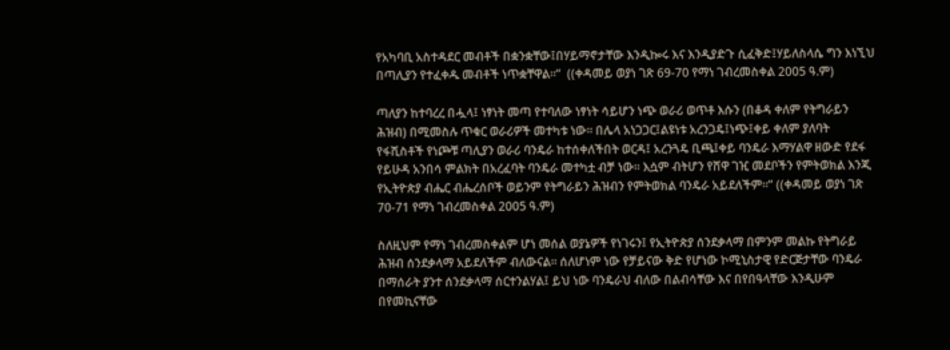የአካባቢ አስተዳደር መብቶች በቋንቋቸው፤በሃይማኖታቸው እንዲኰሩ እና እንዲያድጉ ሲፈቅድ፤ሃይለስላሴ ግን እነኚህ በጣሊያን የተፈቀዱ መብቶች ነጥቋቸዋል።”  ((ቀዳመይ ወያነ ገጽ 69-70 የማነ ገብረመስቀል 2005 ዓ.ም)

ጣለያን ከተባረረ በሗላ፤ ነፃነት መጣ የተባለው ነፃነት ሳይሆን ነጭ ወራሪ ወጥቶ እሱን (በቆዳ ቀለም የትግራይን ሕዝብ) በሚመስሉ ጥቁር ወራሪዎች መተካቱ ነው። በሌላ አነጋጋር፤ልዩነቱ አረንጋዴ፤ነጭ፤ቀይ ቀለም ያለባት የፋሺስቶች የነጮቹ ጣሊያን ወራሪ ባንዴራ ከተሰቀለችበት ወርዳ፤ አረንጓዴ ቢጫ፤ቀይ ባንዴራ እማሃልዋ ዘውድ የደፋ የይሁዳ አንበሳ ምልክት በአረፈባት ባንዴራ መተካቷ ብቻ ነው። እሷም ብትሆን የሸዋ ገዢ መደቦችን የምትወክል እንጂ የኢትዮጵያ ብሔር ብሔረሰቦች ወይንም የትግራይን ሕዝብን የምትወክል ባንዴራ አይደለችም።” ((ቀዳመይ ወያነ ገጽ 70-71 የማነ ገብረመስቀል 2005 ዓ.ም)

ስለዚህም የማነ ገብረመስቀልም ሆነ መሰል ወያኔዎች የነገሩን፤ የኢትዮጵያ ሰንደቃላማ በምንም መልኩ የትግራይ ሕዝብ ሰንደቃላማ አይደለችም ብለውናል። ሰለሆነም ነው የቻይናው ቅድ የሆነው ኮሚኒስታዊ የድርጅታቸው ባንዴራ በማሰራት ያንተ ሰንደቃላማ ሰርተንልሃል፤ ይህ ነው ባንዴራህ ብለው በልብሳቸው እና በየበዓላቸው እንዲሁም በየመኪናቸው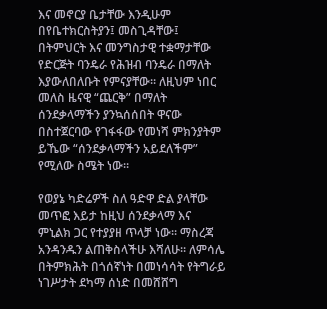እና መኖርያ ቤታቸው እንዲሁም በየቤተክርስትያን፤ መስጊዳቸው፤ በትምህርት እና መንግስታዊ ተቋማታቸው የድርጅት ባንዴራ የሕዝብ ባንዴራ በማለት እያውለበለቡት የምናያቸው። ለዚህም ነበር መለስ ዜናዊ “ጨርቅ” በማለት ሰንደቃላማችን ያንኳሰሰበት ዋናው በስተጀርባው የገፋፋው የመነሻ ምክንያትም ይኼው “ሰንደቃላማችን አይደለችም” የሚለው ስሜት ነው።

የወያኔ ካድሬዎች ስለ ዓድዋ ድል ያላቸው መጥፎ እይታ ከዚህ ሰንደቃላማ እና ምኒልክ ጋር የተያያዘ ጥላቻ ነው። ማስረጃ አንዳንዱን ልጠቅስላችሁ እሻለሁ። ለምሳሌ በትምክሕት በጎሰኛነት በመነሳሳት የትግራይ ነገሥታት ደካማ ሰነድ በመሸሸግ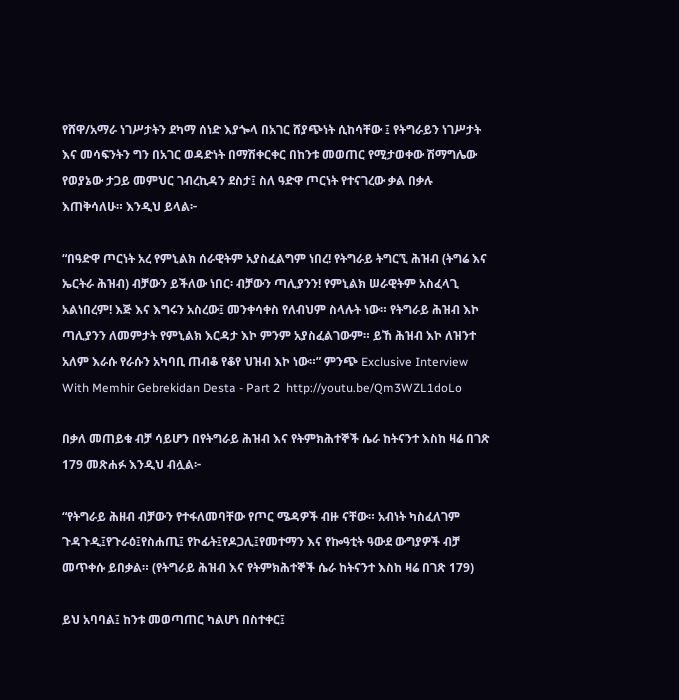የሸዋ/አማራ ነገሥታትን ደካማ ሰነድ እያጐላ በአገር ሸያጭነት ሲከሳቸው ፤ የትግራይን ነገሥታት እና መሳፍንትን ግን በአገር ወዳድነት በማሽቀርቀር በከንቱ መወጠር የሚታወቀው ሽማግሌው የወያኔው ታጋይ መምህር ገብረኪዳን ደስታ፤ ስለ ዓድዋ ጦርነት የተናገረው ቃል በቃሉ እጠቅሳለሁ። እንዲህ ይላል፦

“በዓድዋ ጦርነት አረ የምኒልክ ሰራዊትም አያስፈልግም ነበረ! የትግራይ ትግርኚ ሕዝብ (ትግሬ እና ኤርትራ ሕዝብ) ብቻውን ይችለው ነበር፡ ብቻውን ጣሊያንን! የምኒልክ ሠራዊትም አስፈላጊ አልነበረም! እጅ እና እግሩን አስረው፤ መንቀሳቀስ የለብህም ስላሉት ነው። የትግራይ ሕዝብ እኮ ጣሊያንን ለመምታት የምኒልክ እርዳታ እኮ ምንም አያስፈልገውም። ይኸ ሕዝብ እኮ ለዝንተ አለም እራሱ የራሱን አካባቢ ጠብቆ የቆየ ህዝብ እኮ ነው።” ምንጭ Exclusive Interview With Memhir Gebrekidan Desta - Part 2  http://youtu.be/Qm3WZL1doLo

በቃለ መጠይቁ ብቻ ሳይሆን በየትግራይ ሕዝብ እና የትምክሕተኞች ሴራ ከትናንተ እስከ ዛሬ በገጽ 179 መጽሐፉ እንዲህ ብሏል፦

“የትግራይ ሕዘብ ብቻውን የተፋለመባቸው የጦር ሜዳዎች ብዙ ናቸው። አብነት ካስፈለገም ጉዳጉዲ፤የጉራዕ፤የስሐጢ፤ የኮፊት፤የዶጋሊ፤የመተማን እና የኰዓቲት ዓውደ ውግያዎች ብቻ መጥቀሱ ይበቃል። (የትግራይ ሕዝብ እና የትምክሕተኞች ሴራ ከትናንተ እስከ ዛሬ በገጽ 179)

ይህ አባባል፤ ከንቱ መወጣጠር ካልሆነ በስተቀር፤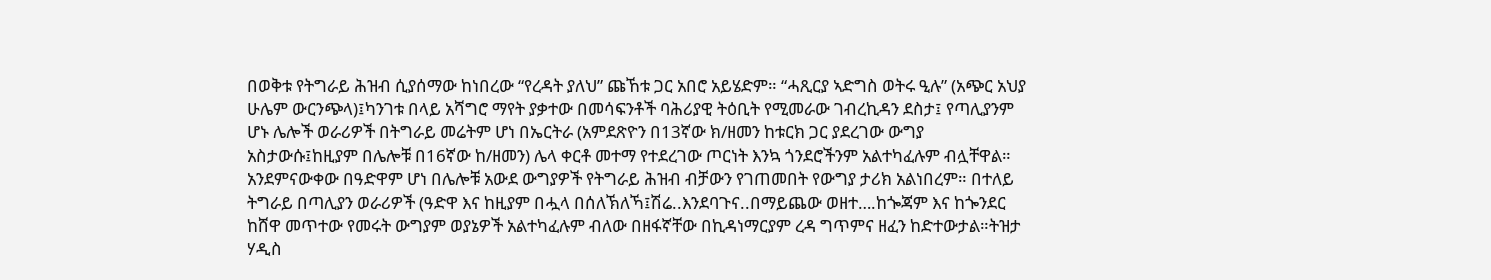በወቅቱ የትግራይ ሕዝብ ሲያሰማው ከነበረው “የረዳት ያለህ” ጩኸቱ ጋር አበሮ አይሄድም። “ሓጺርያ ኣድግስ ወትሩ ዒሉ” (አጭር አህያ ሁሌም ውርንጭላ)፤ካንገቱ በላይ አሻግሮ ማየት ያቃተው በመሳፍንቶች ባሕሪያዊ ትዕቢት የሚመራው ገብረኪዳን ደስታ፤ የጣሊያንም ሆኑ ሌሎች ወራሪዎች በትግራይ መሬትም ሆነ በኤርትራ (አምደጽዮን በ13ኛው ክ/ዘመን ከቱርክ ጋር ያደረገው ውግያ አስታውሱ፤ከዚያም በሌሎቹ በ16ኛው ከ/ዘመን) ሌላ ቀርቶ መተማ የተደረገው ጦርነት እንኳ ጎንደሮችንም አልተካፈሉም ብሏቸዋል። አንደምናውቀው በዓድዋም ሆነ በሌሎቹ አውደ ውግያዎች የትግራይ ሕዝብ ብቻውን የገጠመበት የውግያ ታሪክ አልነበረም። በተለይ ትግራይ በጣሊያን ወራሪዎች (ዓድዋ እና ከዚያም በሗላ በሰለኽለኻ፤ሽሬ..እንደባጉና..በማይጨው ወዘተ….ከጐጃም እና ከጐንደር ከሸዋ መጥተው የመሩት ውግያም ወያኔዎች አልተካፈሉም ብለው በዘፋኛቸው በኪዳነማርያም ረዳ ግጥምና ዘፈን ከድተውታል።ትዝታ ሃዲስ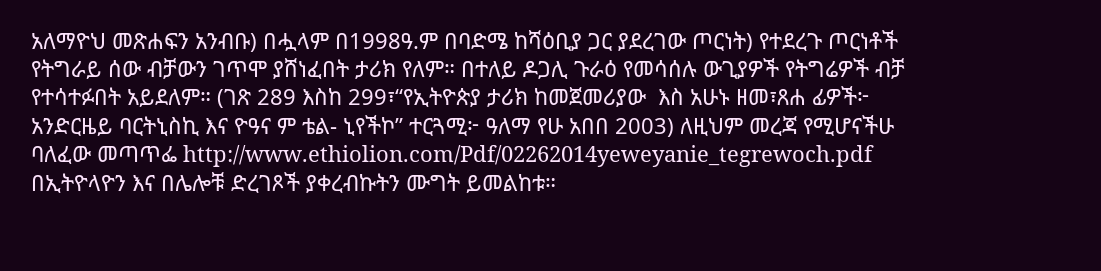አለማዮህ መጽሐፍን አንብቡ) በሗላም በ1998ዓ.ም በባድሜ ከሻዕቢያ ጋር ያደረገው ጦርነት) የተደረጉ ጦርነቶች የትግራይ ሰው ብቻውን ገጥሞ ያሸነፈበት ታሪክ የለም። በተለይ ዶጋሊ ጉራዕ የመሳሰሉ ውጊያዎች የትግሬዎች ብቻ የተሳተፉበት አይደለም። (ገጽ 289 እስከ 299፣“የኢትዮጵያ ታሪክ ከመጀመሪያው  እስ አሁኑ ዘመ፣ጸሐ ፊዎች፦ አንድርዜይ ባርትኒስኪ እና ዮዓና ም ቴል- ኒየችኮ” ተርጓሚ፦ ዓለማ የሁ አበበ 2003) ለዚህም መረጃ የሚሆናችሁ ባለፈው መጣጥፌ http://www.ethiolion.com/Pdf/02262014yeweyanie_tegrewoch.pdf በኢትዮላዮን እና በሌሎቹ ድረገጾች ያቀረብኩትን ሙግት ይመልከቱ።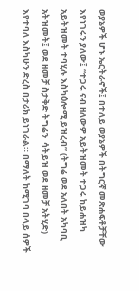ወያኔዎች ሆኑ ኤርትራኖች፤ በተለይ ወያኔዎች በትግርኛ መጽሐፍቶቻቸው እየነገሩን ያለው፤ “ተጋሩ ናብ ዘለውዎ አይትዝመት ተጋሩ ከይሐዝካ አይትዝመት ተባሂሉ እስካዕሎሚ ይዝረብ” (ትግሬ ወደ አለበት አካባቢ አትዝመት፤ ወደ ዘመቻ ስታቅድ ትግሬን  ሳትይዝ ወደ ዘመቻ አትሂድ) እየተባለ እስካሁን ድረስ በታሪክ ይነገራል። በማለት ከሚገባ በላይ ሰዎች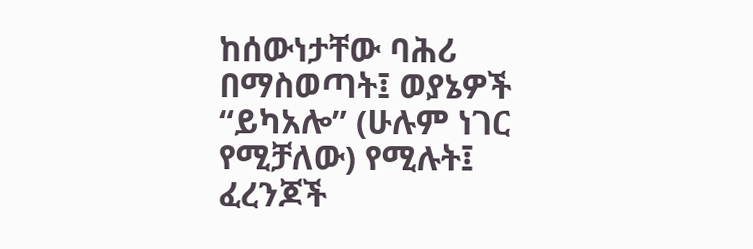ከሰውነታቸው ባሕሪ በማስወጣት፤ ወያኔዎች “ይካአሎ” (ሁሉም ነገር የሚቻለው) የሚሉት፤ ፈረንጆች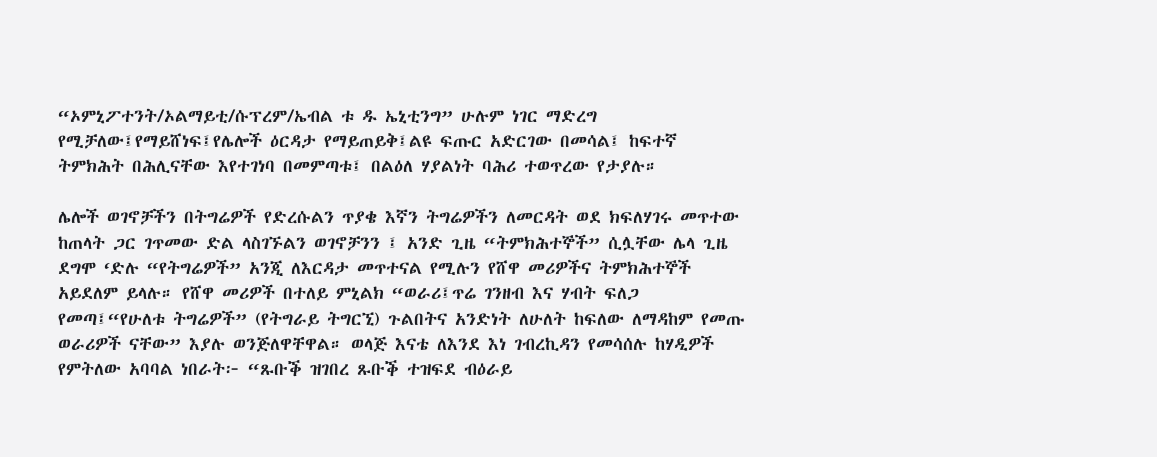“ኦምኒፖተንት/ኦልማይቲ/ሱፕረም/ኤብል ቱ ዱ ኤኒቲንግ” ሁሉም ነገር ማድረግ የሚቻለው፤የማይሸነፍ፤የሌሎች ዕርዳታ የማይጠይቅ፤ልዩ ፍጡር አድርገው በመሳል፤ ከፍተኛ ትምክሕት በሕሊናቸው እየተገነባ በመምጣቱ፤ በልዕለ ሃያልነት ባሕሪ ተወጥረው የታያሉ።

ሌሎች ወገኖቻችን በትግሬዎች የድረሱልን ጥያቄ እኛን ትግሬዎችን ለመርዳት ወደ ክፍለሃገሩ መጥተው ከጠላት ጋር ገጥመው ድል ላስገኙልን ወገኖቻንን ፤ አንድ ጊዜ “ትምክሕተኞች” ሲሏቸው ሌላ ጊዜ ደግሞ ‘ድሉ “የትግሬዎች” አንጂ ለእርዳታ መጥተናል የሚሉን የሸዋ መሪዎችና ትምክሕተኞች አይደለም ይላሉ። የሸዋ መሪዎች በተለይ ምኒልክ “ወራሪ፤ጥሬ ገንዘብ እና ሃብት ፍለጋ የመጣ፤“የሁለቱ ትግሬዎች” (የትግራይ ትግርኚ) ጉልበትና አንድነት ለሁለት ከፍለው ለማዳከም የመጡ ወራሪዎች ናቸው” እያሉ ወንጅለዋቸዋል። ወላጅ እናቴ ለእንደ እነ ገብረኪዳን የመሳሰሉ ከሃዲዎች የምትለው አባባል ነበራት፦ “ጹቡቕ ዝገበረ ጹቡቕ ተዝፍደ ብዕራይ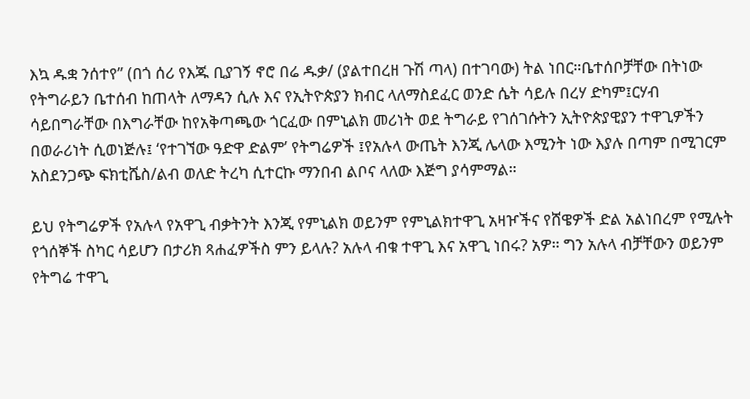እኳ ዱቋ ንሰተየ” (በጎ ሰሪ የእጁ ቢያገኝ ኖሮ በሬ ዱቃ/ (ያልተበረዘ ጉሽ ጣላ) በተገባው) ትል ነበር።ቤተሰቦቻቸው በትነው የትግራይን ቤተሰብ ከጠላት ለማዳን ሲሉ እና የኢትዮጵያን ክብር ላለማስደፈር ወንድ ሴት ሳይሉ በረሃ ድካም፤ርሃብ ሳይበግራቸው በእግራቸው ከየአቅጣጫው ጎርፈው በምኒልክ መሪነት ወደ ትግራይ የገሰገሱትን ኢትዮጵያዊያን ተዋጊዎችን በወራሪነት ሲወነጅሉ፤ ‘የተገኘው ዓድዋ ድልም’ የትግሬዎች ፤የአሉላ ውጤት እንጂ ሌላው እሚንት ነው እያሉ በጣም በሚገርም አስደንጋጭ ፍክቲሼስ/ልብ ወለድ ትረካ ሲተርኩ ማንበብ ልቦና ላለው እጅግ ያሳምማል።

ይህ የትግሬዎች የአሉላ የአዋጊ ብቃትንት እንጂ የምኒልክ ወይንም የምኒልክተዋጊ አዛዦችና የሸዌዎች ድል አልነበረም የሚሉት የጎሰኞች ስካር ሳይሆን በታሪክ ጻሐፈዎችስ ምን ይላሉ? አሉላ ብቁ ተዋጊ እና አዋጊ ነበሩ? አዎ። ግን አሉላ ብቻቸውን ወይንም የትግሬ ተዋጊ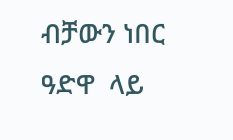ብቻውን ነበር  ዓድዋ  ላይ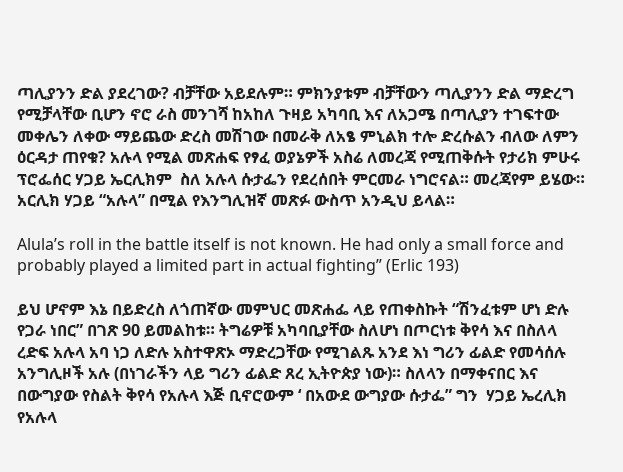ጣሊያንን ድል ያደረገው? ብቻቸው አይደሉም። ምክንያቱም ብቻቸውን ጣሊያንን ድል ማድረግ የሚቻላቸው ቢሆን ኖሮ ራስ መንገሻ ከአከለ ጉዛይ አካባቢ እና ለአጋሜ በጣሊያን ተገፍተው መቀሌን ለቀው ማይጨው ድረስ መሽገው በመራቅ ለአፄ ምኒልክ ተሎ ድረሱልን ብለው ለምን  ዕርዳታ ጠየቁ? አሉላ የሚል መጽሐፍ የፃፈ ወያኔዎች አስሬ ለመረጃ የሚጠቅሱት የታሪክ ምሁሩ ፕሮፌሰር ሃጋይ ኤርሊክም  ስለ አሉላ ሱታፌን የደረሰበት ምርመራ ነግሮናል። መረጃየም ይሄው። አርሊክ ሃጋይ “አሉላ” በሚል የእንግሊዝኛ መጽፉ ውስጥ አንዲህ ይላል።

Alula’s roll in the battle itself is not known. He had only a small force and probably played a limited part in actual fighting” (Erlic 193)

ይህ ሆኖም እኔ በይድረስ ለጎጠኛው መምህር መጽሐፌ ላይ የጠቀስኩት “ሽንፈቱም ሆነ ድሉ የጋራ ነበር” በገጽ 90 ይመልከቱ። ትግሬዎቹ አካባቢያቸው ስለሆነ በጦርነቱ ቅየሳ እና በስለላ ረድፍ አሉላ አባ ነጋ ለድሉ አስተዋጽኦ ማድረጋቸው የሚገልጹ አንደ እነ ግሪን ፊልድ የመሳሰሉ አንግሊዞች አሉ (በነገራችን ላይ ግሪን ፊልድ ጸረ ኢትዮጵያ ነው)። ስለላን በማቀናበር እና በውግያው የስልት ቅየሳ የአሉላ እጅ ቢኖሮውም ‘ በአውደ ውግያው ሱታፌ” ግን  ሃጋይ ኤረሊክ የአሉላ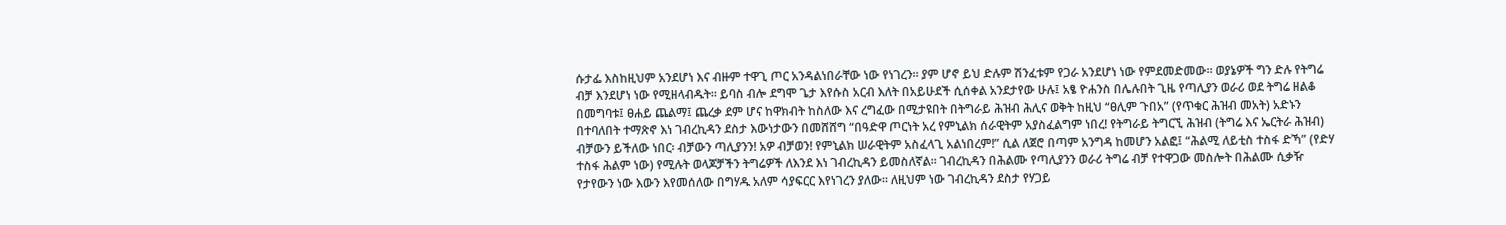ሱታፌ እስከዚህም አንደሆነ እና ብዙም ተዋጊ ጦር አንዳልነበራቸው ነው የነገረን። ያም ሆኖ ይህ ድሉም ሽንፈቱም የጋራ አንደሆነ ነው የምደመድመው። ወያኔዎች ግን ድሉ የትግሬ ብቻ እንደሆነ ነው የሚዘላብዱት። ይባስ ብሎ ደግሞ ጌታ እየሱስ አርብ እለት በአይሁደች ሲሰቀል አንደታየው ሁሉ፤ አፄ ዮሐንስ በሌሉበት ጊዜ የጣሊያን ወራሪ ወደ ትግሬ ዘልቆ በመግባቱ፤ ፀሐይ ጨልማ፤ ጨረቃ ደም ሆና ከዋክብት ከስለው እና ረግፈው በሚታዩበት በትግራይ ሕዝብ ሕሊና ወቅት ከዚህ “ፀሊም ጉበአ” (የጥቁር ሕዝብ መአት) አድኑን በተባለበት ተማጽኖ እነ ገብረኪዳን ደስታ እውነታውን በመሸሸግ “በዓድዋ ጦርነት አረ የምኒልክ ሰራዊትም አያስፈልግም ነበረ! የትግራይ ትግርኚ ሕዝብ (ትግሬ እና ኤርትራ ሕዝብ) ብቻውን ይችለው ነበር፡ ብቻውን ጣሊያንን! አዎ ብቻወን! የምኒልክ ሠራዊትም አስፈላጊ አልነበረም!” ሲል ለጀሮ በጣም አንግዳ ከመሆን አልፎ፤ “ሕልሚ ለይቲስ ተስፋ ድኻ” (የድሃ ተስፋ ሕልም ነው) የሚሉት ወላጆቻችን ትግሬዎች ለእንደ እነ ገብረኪዳን ይመስለኛል። ገብረኪዳን በሕልሙ የጣሊያንን ወራሪ ትግሬ ብቻ የተዋጋው መስሎት በሕልሙ ሲቃዥ የታየውን ነው እውን እየመሰለው በግሃዱ አለም ሳያፍርር እየነገረን ያለው። ለዚህም ነው ገብረኪዳን ደስታ የሃጋይ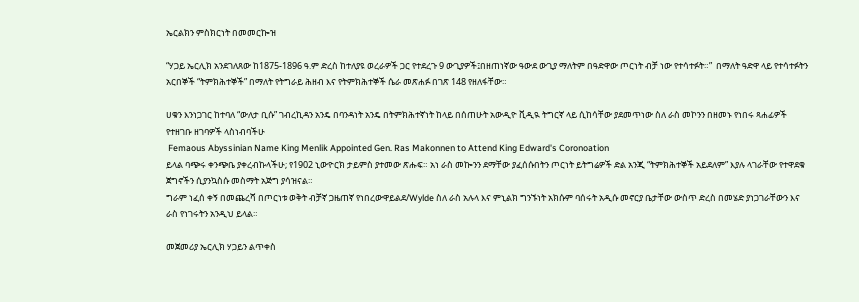ኤርልክን ምስክርነት በመመርኰዝ

“ሃጋይ ኤርሊክ አንደገለጸው ከ1875-1896 ዓ.ም ድረስ ከተለያዩ ወረራዎች ጋር የተደረጉ 9 ውጊያዎች፤በዘጠነኛው ዓውደ ውጊያ ማለትም በዓድዋው ጦርነት ብቻ ነው የተሳተፉት።”  በማለት ዓድዋ ላይ የተሳተፉትን አርበኞች “ትምክሕተኞች” በማለት የትግራይ ሕዘብ እና የትምክሕተኞች ሴራ መጽሐፉ በገጽ 148 የዘለፋቸው።

ሀቁን እንነጋገር ከተባለ “ውለታ ቢሱ” ገብረኪዳን አንዴ በባንዳነት አንዴ በትምክሕተኛነት ከላይ በሰጠሁት አውዲዮ ቪዲዪ ትግርኛ ላይ ሲከሳቸው ያደመጥነው ስለ ራስ መኮንን በዘመኑ የነበሩ ጻሐፊዎች የተዘገቡ ዘገባዎች ላስነብባችሁ
 Femaous Abyssinian Name King Menlik Appointed Gen. Ras Makonnen to Attend King Edward's Coronoation
ይላል ባጭሩ ቀንጭቤ ያቀረብኩላችሁ; የ1902 ኒውዮርክ ታይምስ ያተመው ጽሑፍ። አነ ራስ መኰንን ደማቸው ያፈሰሱበትን ጦርነት ይትግሬዎች ድል አንጂ “ትምክሕተኞች አይደለም” እያሉ ላገራቸው የተዋደቁ ጀግኖችን ሲያንኳስሱ መስማት አጅግ ያሳዝናል።
ግራም ነፈሰ ቀኝ በመጨረሻ በጦርነቱ ወቅት ብቻኛ ጋዜጠኛ የነበረውዋይልደ/Wylde ስለ ራስ አሉላ እና ምኒልክ ግንኙነት አክሱም ባሰሩት አዲሱ መኖርያ ቤታቸው ውስጥ ድረስ በመሄድ ያነጋገራቸውን እና ራስ የነገሩትን አንዲህ ይላል።

መጀመሪያ ኤርሊክ ሃጋይን ልጥቀስ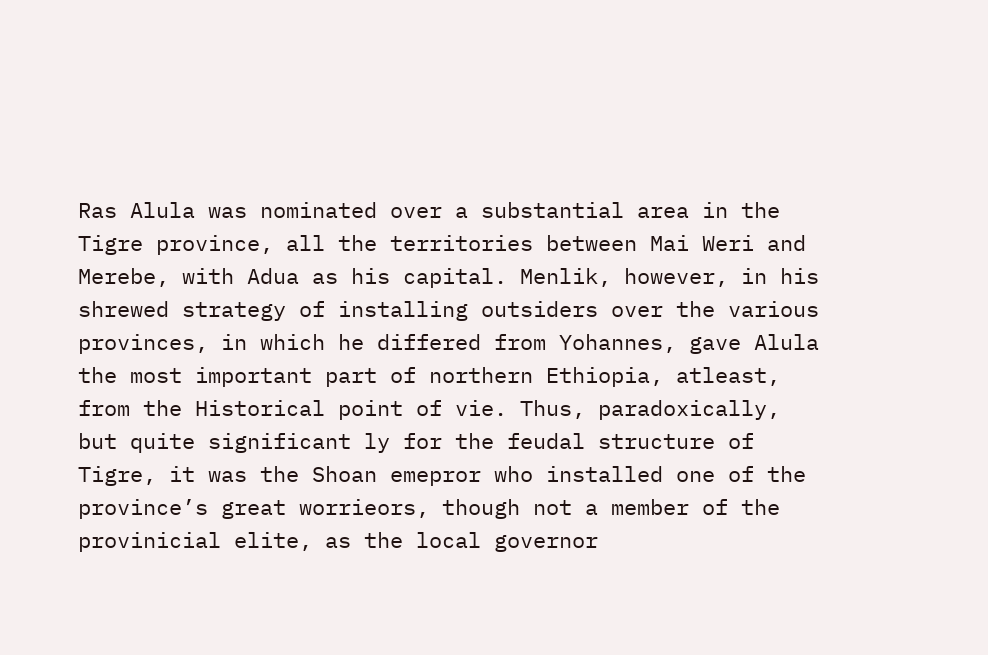Ras Alula was nominated over a substantial area in the Tigre province, all the territories between Mai Weri and Merebe, with Adua as his capital. Menlik, however, in his shrewed strategy of installing outsiders over the various provinces, in which he differed from Yohannes, gave Alula the most important part of northern Ethiopia, atleast, from the Historical point of vie. Thus, paradoxically, but quite significant ly for the feudal structure of Tigre, it was the Shoan emepror who installed one of the province’s great worrieors, though not a member of the provinicial elite, as the local governor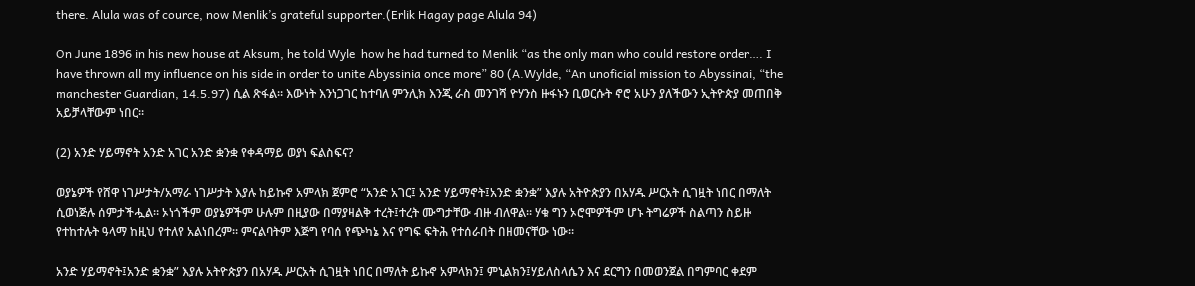there. Alula was of cource, now Menlik’s grateful supporter.(Erlik Hagay page Alula 94)

On June 1896 in his new house at Aksum, he told Wyle  how he had turned to Menlik “as the only man who could restore order…. I have thrown all my influence on his side in order to unite Abyssinia once more” 80 (A.Wylde, “An unoficial mission to Abyssinai, “the manchester Guardian, 14.5.97) ሲል ጽፋል። እውነት እንነጋገር ከተባለ ምንሊክ እንጂ ራስ መንገሻ ዮሃንስ ዙፋኑን ቢወርሱት ኖሮ አሁን ያለችውን ኢትዮጵያ መጠበቅ አይቻላቸውም ነበር።

(2) አንድ ሃይማኖት አንድ አገር አንድ ቋንቋ የቀዳማይ ወያነ ፍልስፍና?

ወያኔዎች የሸዋ ነገሥታት/አማራ ነገሥታት እያሉ ከይኩኖ አምላክ ጀምሮ “አንድ አገር፤ አንድ ሃይማኖት፤አንድ ቋንቋ” እያሉ አትዮጵያን በአሃዱ ሥርአት ሲገዟት ነበር በማለት ሲወነጅሉ ሰምታችሗል። ኦነጎችም ወያኔዎችም ሁሉም በዚያው በማያዛልቅ ተረት፤ተረት ሙግታቸው ብዙ ብለዋል። ሃቁ ግን ኦሮሞዎችም ሆኑ ትግሬዎች ስልጣን ስይዙ የተከተሉት ዓላማ ከዚህ የተለየ አልነበረም። ምናልባትም እጅግ የባሰ የጭካኔ እና የግፍ ፍትሕ የተሰራበት በዘመናቸው ነው።

አንድ ሃይማኖት፤አንድ ቋንቋ” እያሉ አትዮጵያን በአሃዱ ሥርአት ሲገዟት ነበር በማለት ይኩኖ አምላክን፤ ምኒልክን፤ሃይለስላሴን እና ደርግን በመወንጀል በግምባር ቀደም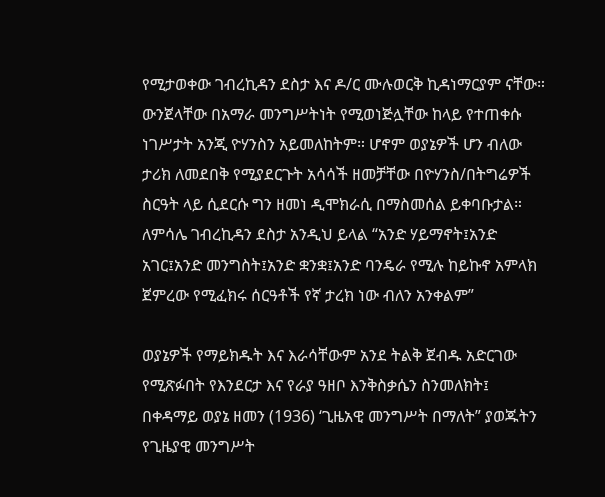የሚታወቀው ገብረኪዳን ደስታ እና ዶ/ር ሙሉወርቅ ኪዳነማርያም ናቸው። ውንጀላቸው በአማራ መንግሥትነት የሚወነጅሏቸው ከላይ የተጠቀሱ ነገሥታት አንጂ ዮሃንስን አይመለከትም። ሆኖም ወያኔዎች ሆን ብለው ታሪክ ለመደበቅ የሚያደርጉት አሳሳች ዘመቻቸው በዮሃንስ/በትግሬዎች ስርዓት ላይ ሲደርሱ ግን ዘመነ ዲሞክራሲ በማስመሰል ይቀባቡታል። ለምሳሌ ገብረኪዳን ደስታ አንዲህ ይላል “አንድ ሃይማኖት፤አንድ አገር፤አንድ መንግስት፤አንድ ቋንቋ፤አንድ ባንዴራ የሚሉ ከይኩኖ አምላክ ጀምረው የሚፈክሩ ሰርዓቶች የኛ ታረክ ነው ብለን አንቀልም”

ወያኔዎች የማይክዱት እና እራሳቸውም አንደ ትልቅ ጀብዱ አድርገው የሚጽፉበት የእንደርታ እና የራያ ዓዘቦ እንቅስቃሴን ስንመለክት፤ በቀዳማይ ወያኔ ዘመን (1936) ‘ጊዜአዊ መንግሥት በማለት” ያወጁትን የጊዜያዊ መንግሥት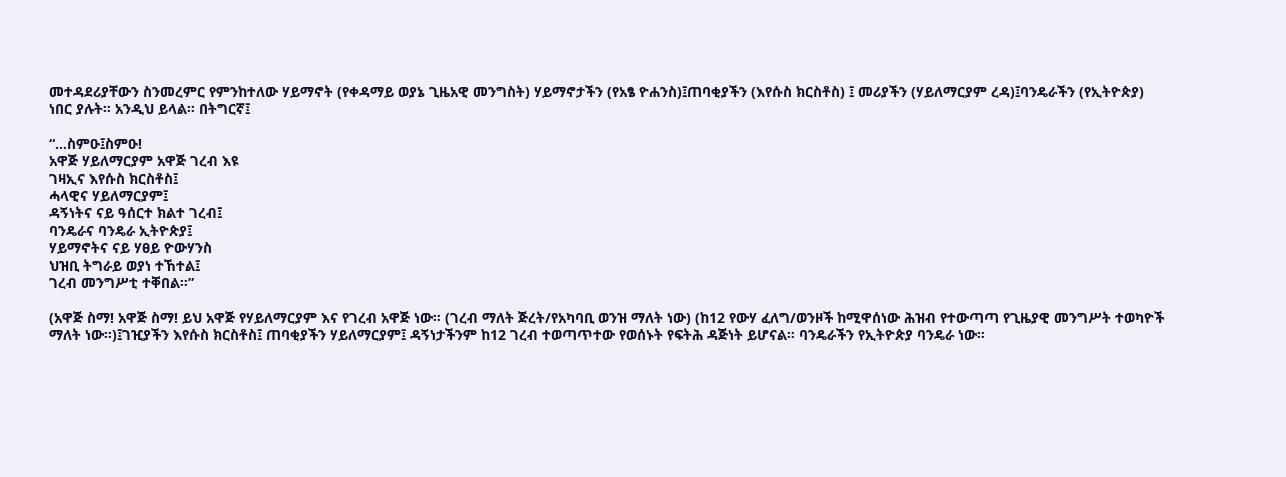መተዳደሪያቸውን ስንመረምር የምንከተለው ሃይማኖት (የቀዳማይ ወያኔ ጊዜአዊ መንግስት) ሃይማኖታችን (የአፄ ዮሐንስ)፤ጠባቂያችን (እየሱስ ክርስቶስ) ፤ መሪያችን (ሃይለማርያም ረዳ)፤ባንዴራችን (የኢትዮጵያ) ነበር ያሉት። አንዲህ ይላል። በትግርኛ፤

“…ስምዑ፤ስምዑ!
አዋጅ ሃይለማርያም አዋጅ ገረብ እዩ
ገዛኢና እየሱስ ክርስቶስ፤
ሓላዊና ሃይለማርያም፤
ዳኝነትና ናይ ዓሰርተ ክልተ ገረብ፤
ባንዴራና ባንዴራ ኢትዮጵያ፤
ሃይማኖትና ናይ ሃፀይ ዮውሃንስ
ህዝቢ ትግራይ ወያነ ተኸተል፤
ገረብ መንግሥቲ ተቐበል።”

(አዋጅ ስማ! አዋጅ ስማ! ይህ አዋጅ የሃይለማርያም እና የገረብ አዋጅ ነው። (ገረብ ማለት ጅረት/የአካባቢ ወንዝ ማለት ነው) (ከ12 የውሃ ፈለግ/ወንዞች ከሚዋሰነው ሕዝብ የተውጣጣ የጊዜያዊ መንግሥት ተወካዮች ማለት ነው።)፤ገዢያችን እየሱስ ክርስቶስ፤ ጠባቂያችን ሃይለማርያም፤ ዳኝነታችንም ከ12 ገረብ ተወጣጥተው የወሰኑት የፍትሕ ዳጅነት ይሆናል። ባንዴራችን የኢትዮጵያ ባንዴራ ነው።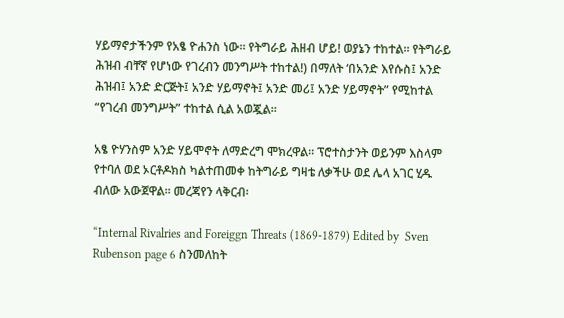ሃይማኖታችንም የአፄ ዮሐንስ ነው። የትግራይ ሕዘብ ሆይ! ወያኔን ተከተል። የትግራይ ሕዝብ ብቸኛ የሆነው የገረብን መንግሥት ተከተል!) በማለት ‘በአንድ እየሱስ፤ አንድ ሕዝብ፤ አንድ ድርጅት፤ አንድ ሃይማኖት፤ አንድ መሪ፤ አንድ ሃይማኖት” የሚከተል “የገረብ መንግሥት” ተከተል ሲል አወጇል።

አፄ ዮሃንስም አንድ ሃይሞኖት ለማድረግ ሞክረዋል። ፕሮተስታንት ወይንም እስላም የተባለ ወደ ኦርቶዶክስ ካልተጠመቀ ከትግራይ ግዛቴ ለቃችሁ ወደ ሌላ አገር ሂዱ ብለው አውጀዋል። መረጃየን ላቅርብ፡

“Internal Rivalries and Foreiggn Threats (1869-1879) Edited by  Sven Rubenson page 6 ስንመለከት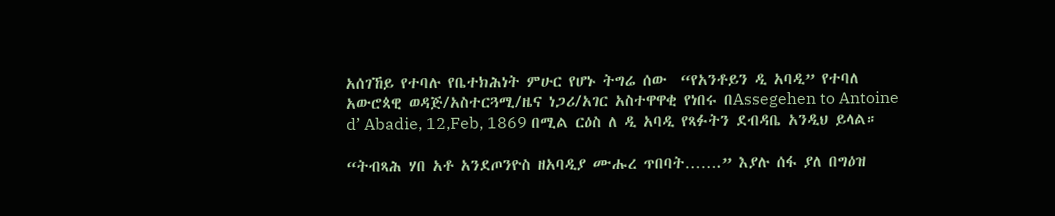አሰገኸይ የተባሉ የቤተክሕነት ምሁር የሆኑ ትግሬ ሰው  “የአንቶይን ዲ አባዲ” የተባለ አውሮጳዊ ወዳጅ/አስተርጓሚ/ዜና ነጋሪ/አገር አስተዋዋቂ የነበሩ በAssegehen to Antoine d’ Abadie, 12,Feb, 1869 በሚል ርዕስ ለ ዲ አባዲ የጻፉትን ደብዳቤ አንዲህ ይላል።

“ትብጻሕ ሃበ አቶ አንደጦንዮስ ዘአባዲያ ሙሑረ ጥበባት…….” እያሉ ሰፋ ያለ በግዕዝ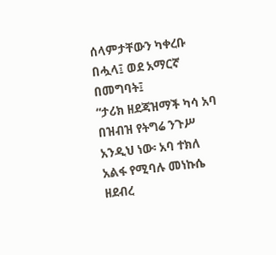ሰላምታቸውን ካቀረቡ በሗላ፤ ወደ አማርኛ በመግባት፤
“ታሪክ ዘደጃዝማች ካሳ አባ በዝብዝ የትግሬ ንጉሥ አንዲህ ነው፡ አባ ተክለ አልፋ የሚባሉ መነኩሴ ዘደብረ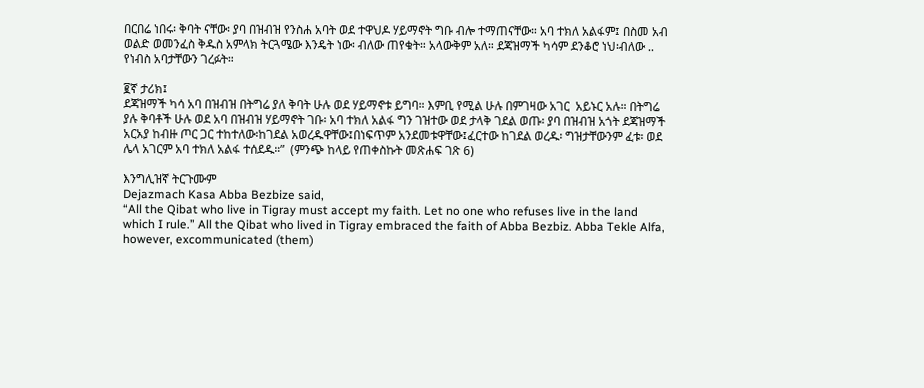በርበሬ ነበሩ፡ ቅባት ናቸው፡ ያባ በዝብዝ የንስሐ አባት ወደ ተዋህዶ ሃይማኖት ግቡ ብሎ ተማጠናቸው። አባ ተክለ አልፋም፤ በስመ አብ ወልድ ወመንፈስ ቅዱስ አምላክ ትርጓሜው እንዴት ነው፡ ብለው ጠየቁት። አላውቅም አለ። ደጃዝማች ካሳም ደንቆሮ ነህ፡ብለው .. የነብስ አባታቸውን ገረፉት።

፪ኛ ታሪክ፤
ደጃዝማች ካሳ አባ በዝብዝ በትግሬ ያለ ቅባት ሁሉ ወደ ሃይማኖቱ ይግባ። እምቢ የሚል ሁሉ በምገዛው አገር  አይኑር አሉ። በትግሬ ያሉ ቅባቶች ሁሉ ወደ አባ በዝብዝ ሃይማኖት ገቡ፡ አባ ተክለ አልፋ ግን ገዝተው ወደ ታላቅ ገደል ወጡ፡ ያባ በዝብዝ አጎት ደጃዝማች አርአያ ከብዙ ጦር ጋር ተከተለው፡ከገደል አወረዱዋቸው፤በነፍጥም አንደመቱዋቸው፤ፈርተው ከገደል ወረዱ፡ ግዝታቸውንም ፈቱ፡ ወደ ሌላ አገርም አባ ተክለ አልፋ ተሰደዱ።”  (ምንጭ ከላይ የጠቀስኩት መጽሐፍ ገጽ 6)

እንግሊዝኛ ትርጉሙም
Dejazmach Kasa Abba Bezbize said,
“All the Qibat who live in Tigray must accept my faith. Let no one who refuses live in the land which I rule.” All the Qibat who lived in Tigray embraced the faith of Abba Bezbiz. Abba Tekle Alfa, however, excommunicated (them)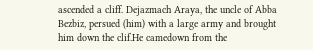ascended a cliff. Dejazmach Araya, the uncle of Abba Bezbiz, persued (him) with a large army and brought him down the clif.He camedown from the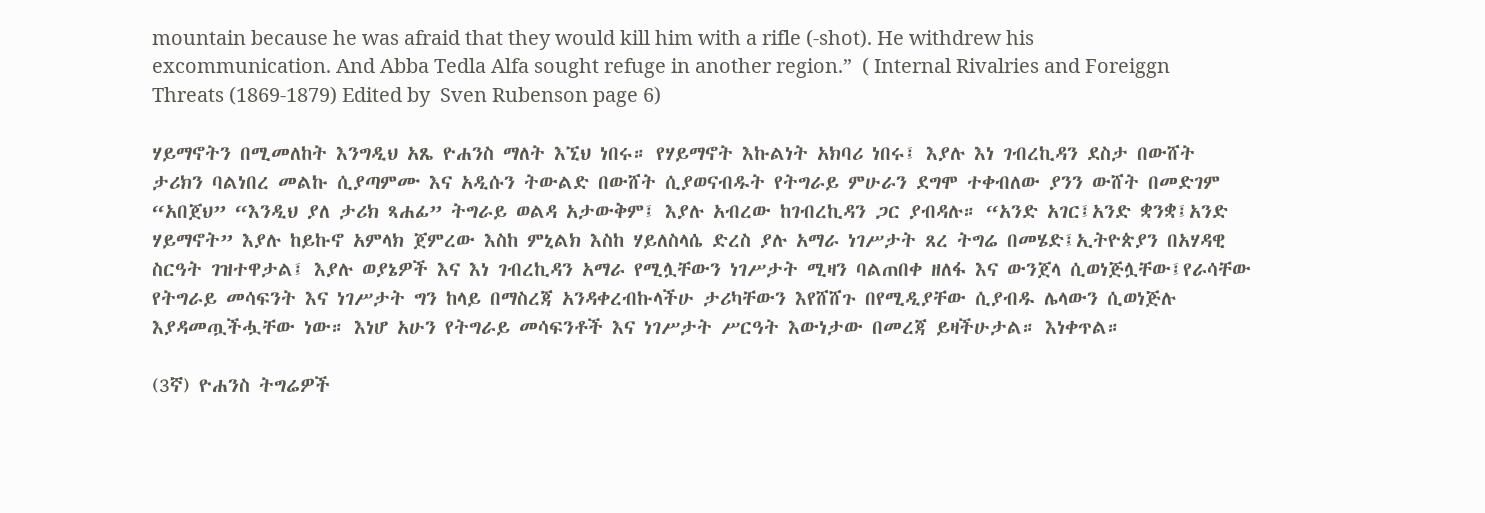mountain because he was afraid that they would kill him with a rifle (-shot). He withdrew his excommunication. And Abba Tedla Alfa sought refuge in another region.”  ( Internal Rivalries and Foreiggn Threats (1869-1879) Edited by  Sven Rubenson page 6)

ሃይማኖትን በሚመለከት እንግዲህ አጼ ዮሐንስ ማለት እኚህ ነበሩ። የሃይማኖት እኩልነት አክባሪ ነበሩ፤ እያሉ እነ ገብረኪዳን ደስታ በውሸት ታሪክን ባልነበረ መልኩ ሲያጣምሙ እና አዲሱን ትውልድ በውሸት ሲያወናብዱት የትግራይ ምሁራን ደግሞ ተቀብለው ያንን ውሸት በመድገም “አበጀህ” “እንዲህ ያለ ታሪክ ጻሐፊ” ትግራይ ወልዳ አታውቅም፤ እያሉ አብረው ከገብረኪዳን ጋር ያብዳሉ። “አንድ አገር፤አንድ ቋንቋ፤አንድ ሃይማኖት” እያሉ ከይኩኖ አምላክ ጀምረው እስከ ምኒልክ እስከ ሃይለስላሴ ድረስ ያሉ አማራ ነገሥታት ጸረ ትግሬ በመሄድ፤ኢትዮጵያን በአሃዳዊ ስርዓት ገዝተዋታል፤ እያሉ ወያኔዎች እና እነ ገብረኪዳን አማራ የሚሏቸውን ነገሥታት ሚዛን ባልጠበቀ ዘለፋ እና ውንጀላ ሲወነጅሏቸው፤የራሳቸው የትግራይ መሳፍንት እና ነገሥታት ግን ከላይ በማስረጃ አንዳቀረብኩላችሁ ታሪካቸውን እየሸሸጉ በየሚዲያቸው ሲያብዱ ሌላውን ሲወነጅሉ እያዳመጧችሗቸው ነው። እነሆ አሁን የትግራይ መሳፍንቶች እና ነገሥታት ሥርዓት እውነታው በመረጃ ይዛችሁታል። እነቀጥል።

(3ኛ) ዮሐንስ ትግሬዎች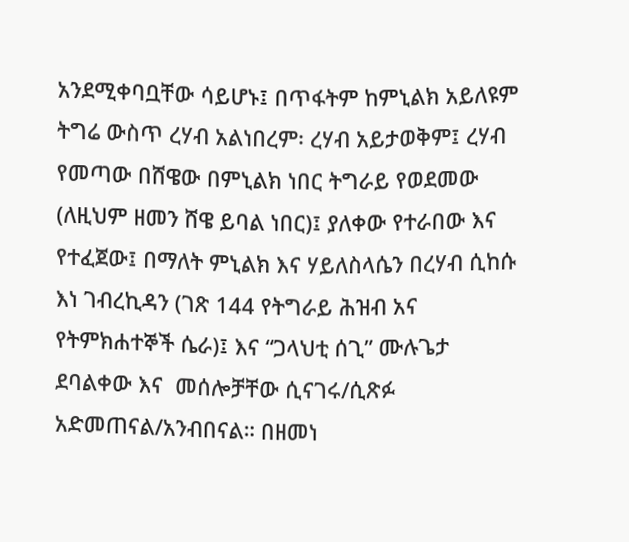አንደሚቀባቧቸው ሳይሆኑ፤ በጥፋትም ከምኒልክ አይለዩም
ትግሬ ውስጥ ረሃብ አልነበረም፡ ረሃብ አይታወቅም፤ ረሃብ የመጣው በሸዌው በምኒልክ ነበር ትግራይ የወደመው (ለዚህም ዘመን ሸዌ ይባል ነበር)፤ ያለቀው የተራበው እና የተፈጀው፤ በማለት ምኒልክ እና ሃይለስላሴን በረሃብ ሲከሱ እነ ገብረኪዳን (ገጽ 144 የትግራይ ሕዝብ አና የትምክሐተኞች ሴራ)፤ እና “ጋላህቲ ሰጊ” ሙሉጌታ ደባልቀው እና  መሰሎቻቸው ሲናገሩ/ሲጽፉ አድመጠናል/አንብበናል። በዘመነ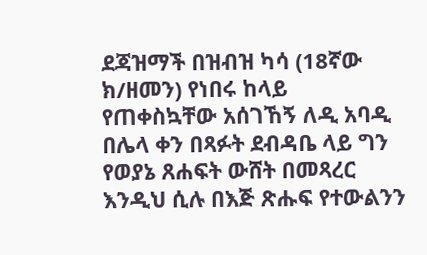ደጃዝማች በዝብዝ ካሳ (18ኛው ክ/ዘመን) የነበሩ ከላይ የጠቀስኳቸው አሰገኸኝ ለዲ አባዲ በሌላ ቀን በጻፉት ደብዳቤ ላይ ግን የወያኔ ጸሐፍት ውሸት በመጻረር እንዲህ ሲሉ በእጅ ጽሑፍ የተውልንን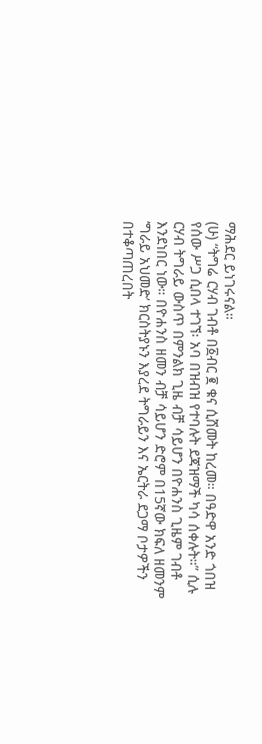ማሕደር ይነገሩናል።
(ሁ) “ትግሬ ርሃብ ገብቶ በ፩ብር ፪ ቁና ሲሸመት ከረመ። በዓድዋ አንድ ጎበዝ የሰው ሥጋ ሲበላ ተገኘ፡ አባ በዝብዝ የተባሉት ደጃዝማች ካሳ ሰቀሉት።” ሲሉ ርሃብ ትግራይ ውስጥ በምንልክ ጊዜ ብቻ ሳይሆን በዮሐንስ ጊዜም ገብቶ እንደነበር ነው። በዮሐንስ ዘመን ብቻ ሳይሆን ድሮም በ15ኛው ክፍለ ዘመንም ‘ግራይ አህመድ’ ክርስትያኑን እያረደ ትግራይን እና ኤርትራ ደጋማ ቦታዎችን በተቆጣጠረበት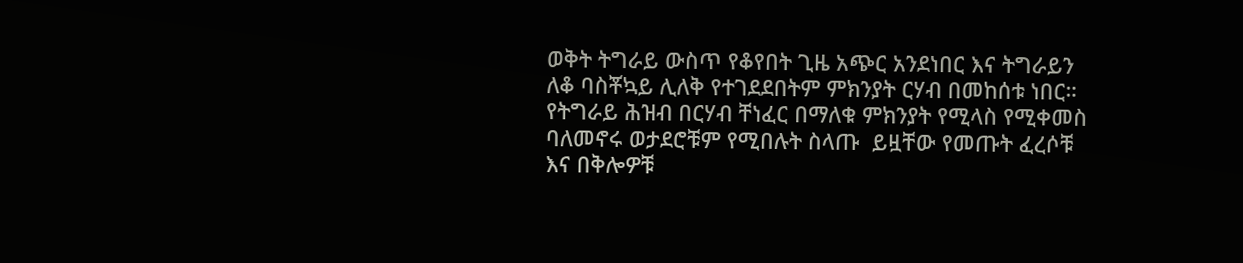ወቅት ትግራይ ውስጥ የቆየበት ጊዜ አጭር አንደነበር እና ትግራይን ለቆ ባስቾኳይ ሊለቅ የተገደደበትም ምክንያት ርሃብ በመከሰቱ ነበር። የትግራይ ሕዝብ በርሃብ ቸነፈር በማለቁ ምክንያት የሚላስ የሚቀመስ ባለመኖሩ ወታደሮቹም የሚበሉት ስላጡ  ይዟቸው የመጡት ፈረሶቹ እና በቅሎዎቹ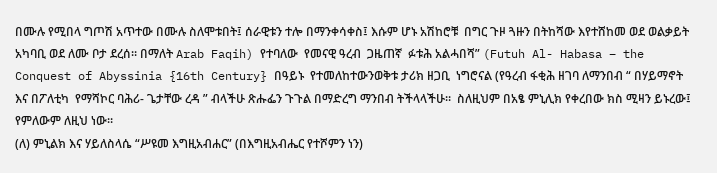በሙሉ የሚበላ ግጦሽ አጥተው በሙሉ ስለሞቱበት፤ ሰራዊቱን ተሎ በማንቀሳቀስ፤ እሱም ሆኑ አሽከሮቹ  በግር ጉዞ ጓዙን በትከሻው እየተሸከመ ወደ ወልቃይት አካባቢ ወደ ለሙ ቦታ ደረሰ። በማለት Arab Faqih) የተባለው  የመናዊ ዓረብ  ጋዜጠኛ  ፉቱሕ አልሓበሻ” (Futuh Al- Habasa – the Conquest of Abyssinia {16th Century} በዓይኑ  የተመለከተውንወቅቱ ታሪክ ዘጋቢ  ነግሮናል (የዓረብ ፋቂሕ ዘገባ ለማንበብ “ በሃይማኖት እና በፖለቲካ  የማሻኮር ባሕሪ- ጌታቸው ረዳ ” ብላችሁ ጽሑፌን ጉጉል በማድረግ ማንበብ ትችላላችሁ።  ስለዚህም በአፄ ምኒሊክ የቀረበው ክስ ሚዛን ይኑረው፤ የምለውም ለዚህ ነው።
(ለ) ምኒልክ እና ሃይለስላሴ “ሥዩመ እግዚአብሐር” (በእግዚአብሔር የተሾምን ነን)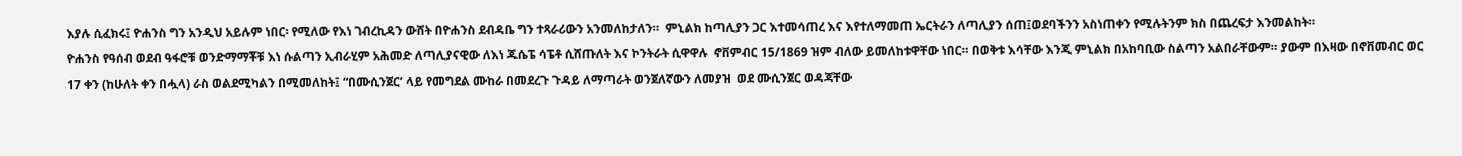እያሉ ሲፈክሩ፤ ዮሐንስ ግን አንዲህ አይሉም ነበር፡ የሚለው የእነ ገብረኪዳን ውሸት በዮሐንስ ደብዳቤ ግን ተጻራሪውን አንመለከታለን።  ምኒልክ ከጣሊያን ጋር እተመሳጠረ እና እየተለማመጠ ኤርትራን ለጣሊያን ሰጠ፤ወደባችንን አስነጠቀን የሚሉትንም ክስ በጨረፍታ እንመልከት።
ዮሐንስ የዓሰብ ወደብ ዓፋሮቹ ወንድማማቾቹ እነ ሱልጣን ኢብራሂም አሕመድ ለጣሊያናዊው ለእነ ጁሴፔ ሳፔቶ ሲሸጡለት እና ኮንትራት ሲዋዋሉ  ኖቨምብር 15/1869 ዝም ብለው ይመለከቱዋቸው ነበር። በወቅቱ እሳቸው እንጂ ምኒልክ በአከባቢው ስልጣን አልበራቸውም። ያውም በእዛው በኖቨመብር ወር 17 ቀን (ከሁለት ቀን በሗላ) ራስ ወልደሚካልን በሚመለከት፤ “በሙሲንጀር’ ላይ የመግደል ሙከራ በመደረጉ ጉዳይ ለማጣራት ወንጀለኛውን ለመያዝ  ወደ ሙሲንጀር ወዳጃቸው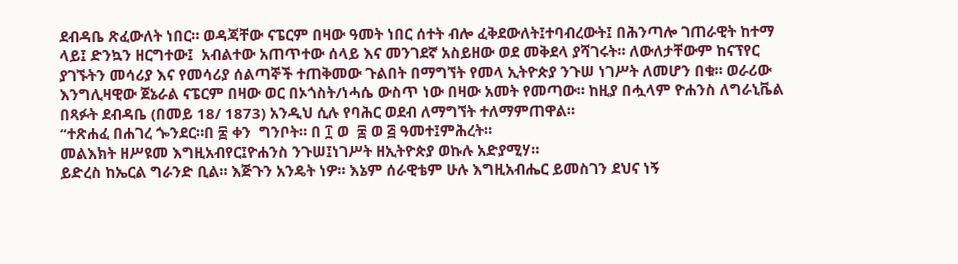ደብዳቤ ጽፈውለት ነበር። ወዳጃቸው ናፔርም በዛው ዓመት ነበር ሰተት ብሎ ፈቅደውለት፤ተባብረውት፤ በሕንጣሎ ገጠራዊት ከተማ ላይ፤ ድንኳን ዘርግተው፤  አብልተው አጠጥተው ሰላይ እና መንገደኛ አስይዘው ወደ መቅደላ ያሻገሩት። ለውለታቸውም ከናፕየር ያገኙትን መሳሪያ እና የመሳሪያ ሰልጣኞች ተጠቅመው ጉልበት በማግኘት የመላ ኢትዮጵያ ንጉሠ ነገሥት ለመሆን በቁ። ወራሪው እንግሊዛዊው ጀኔራል ናፔርም በዛው ወር በኦጎስት/ነሓሴ ውስጥ ነው በዛው አመት የመጣው። ከዚያ በሗላም ዮሐንስ ለግራኒቬል በጻፉት ደብዳቤ (በመይ 18/ 1873) አንዲህ ሲሉ የባሕር ወደብ ለማግኘት ተለማምጠዋል።
“ተጽሐፈ በሐገረ ጐንደር።በ ፰ ቀን  ግንቦት። በ ፲ ወ  ፰ ወ ፭ ዓመተ፤ምሕረት።
መልእክት ዘሥዩመ እግዚአብየር፤ዮሐንስ ንጉሠ፤ነገሥት ዘኢትዮጵያ ወኩሉ አድያሚሃ።
ይድረስ ከኤርል ግራንድ ቢል። እጅጉን አንዴት ነዎ። እኔም ሰራዊቴም ሁሉ እግዚአብሔር ይመስገን ደህና ነኝ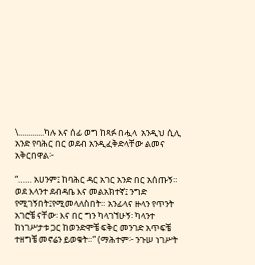\.............ካሉ እና ሰፊ ወግ ከጻፉ በሗላ  አንዲህ ሲሊ አንድ የባሕር በር ወደብ አንዲፈቅድላቸው ልመና አቅርበዋል፦

“…… አሀንም፤ ከባሕር ዳር አገር አንድ በር አሰጡኝ። ወደ እላንተ ደብዳቤ እና መልአክተኛ፤ ንግድ የሚገኝበት፤የሚመላለስበት። አንፊላና ዙላን የጥንት አገሮቼ ናቸው፡ እና በር ግን ካላገኘሁኝ፡ ካላንተ ከነገሥታቱ ጋር ከወንድሞቼ ፍቅር መንገድ አጥፍቼ ተዘግቼ መኖሬን ይወቁት።” (ማሕተም፦ ንጉሠ ነገሥት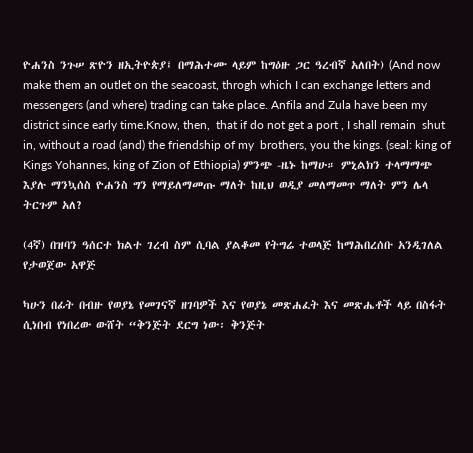ዮሐንስ ንጉሠ ጽዮን ዘኢትዮጵያ፤ በማሕተሙ ላይም ከግዕዙ ጋር ዓረብኛ አለበት) (And now make them an outlet on the seacoast, throgh which I can exchange letters and messengers (and where) trading can take place. Anfila and Zula have been my district since early time.Know, then,  that if do not get a port , I shall remain  shut in, without a road (and) the friendship of my  brothers, you the kings. (seal: king of Kings Yohannes, king of Zion of Ethiopia) ምንጭ -ዜኑ ከማሁ። ምኒልክን ተላማማጭ እያሉ ማንኳሰስ ዮሐንስ ግን የማይለማመጡ ማለት ከዚህ ወዲያ መለማመጥ ማለት ምን ሌላ ትርጉም አለ?

(4ኛ) በዝባን ዓሰርተ ክልተ ገረብ ስም ሲባል ያልቆመ የትግሬ ተወላጅ ከማሕበረሰቡ አንዲገለል የታወጀው አዋጅ

ካሁን በፊት በብዙ የወያኔ የመገናኛ ዘገባዎች እና የወያኔ መጽሐፈት እና መጽሔቶች ላይ በስፋት ሲነበብ የነበረው ውሸት “ቅንጅት ደርግ ነው፡ ቅንጅት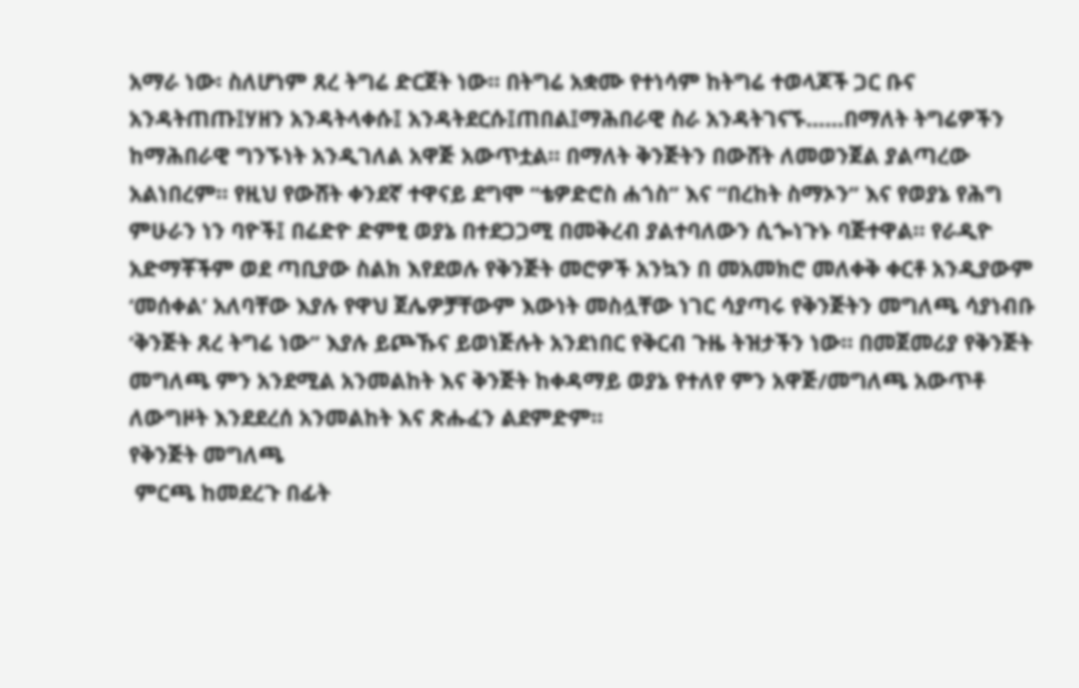አማራ ነው፡ ስለሆነም ጸረ ትግሬ ድርጀት ነው። በትግሬ አቋሙ የተነሳም ከትግሬ ተወላጆች ጋር ቡና አንዳትጠጡ፤ሃዘን አንዳትላቀሱ፤ አንዳትደርሱ፤ጠበል፤ማሕበራዊ ስራ አንዳትገናኙ……በማለት ትግሬዎችን ከማሕበራዊ ግንኙነት አንዲገለል አዋጅ አውጥቷል። በማለት ቅንጅትን በውሸት ለመወንጀል ያልጣረው አልነበረም። የዚህ የውሸት ቀንደኛ ተዋናይ ደግሞ “ቴዎድሮስ ሐጎስ” እና “በረከት ስማኦን” እና የወያኔ የሕግ ምሁራን ነን ባዮች፤ በሬድዮ ድምፂ ወያኔ በተደጋጋሚ በመቅረብ ያልተባለውን ሲጐነጉኑ ባጅተዋል። የራዲዮ አድማቾችም ወደ ጣቢያው ስልክ እየደወሉ የቅንጅት መሮዎች አንኳን በ መአመክሮ መለቀቅ ቀርቶ አንዲያውም ‘መሰቀል’ አለባቸው እያሉ የዋህ ጀሌዎቻቸውም እውነት መስሏቸው ነገር ሳያጣሩ የቅንጅትን መግለጫ ሳያነብቡ ‘ቅንጅት ጸረ ትግሬ ነው” እያሉ ይጮኹና ይወነጅሉት አንደነበር የቅርብ ጉዜ ትዝታችን ነው። በመጀመሪያ የቅንጅት መግለጫ ምን አንደሚል አንመልከት እና ቅንጅት ከቀዳማይ ወያኔ የተለየ ምን አዋጅ/መግለጫ አውጥቶ ለውግዞት እንደደረሰ አንመልከት እና ጽሑፈን ልደምድም።
የቅንጅት መግለጫ
 ምርጫ ከመደረጉ በፊት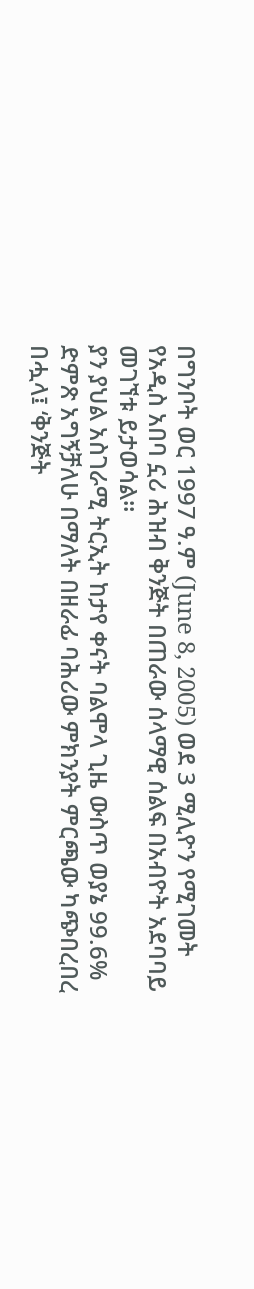በግንቦት ወር 1997 ዓ.ም (June 8, 2005) ወደ 3 ሚሊዮን የሚገመት የአዲስ አበባ ኗሪ ሕዝብ ቅንጅት በጠራው ሰላማዊ ሰልፍ በአብዮት አደባባይ መገኘቱ ይታወሳል።
ያን ያህል አስገራሚ ትርኢት ከታየ ቀናት ባልሞላ ጊዜ ውስጥ ወያኔ 99.6% ድምጽ አግኝቻለሁ በማለት በዘራፊ ባሕሪው ምክንያት ምርጫው ካጭበረበረ በሗላ፤ ‘ቅንጅት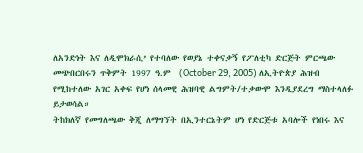ለአንድነት እና ለዲሞክራሲ’ የተባለው የወያኔ ተቀናቃኝ የፖለቲካ ድርጅት ምርጫው መጭበርበሩን ጥቅምት 1997 ዓ.ም  (October 29, 2005) ለኢትዮጵያ ሕዝብ የሚከተለው አገር አቀፍ የሆነ ሰላመዊ ሕዝባዊ ልግምት/ተቃውሞ እንዲያደረግ ማስተላለፉ ይታወሳል።
ትከክለኛ የመግለጫው ቅጂ ለማግኘት በኢንተርኔትም ሆነ የድርጅቱ አባሎች የነበሩ እና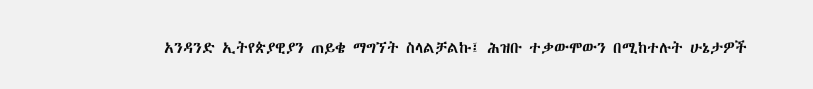አንዳንድ ኢትየጵያዊያን ጠይቄ ማግኘት ስላልቻልኩ፤ ሕዝቡ ተቃውሞውን በሚከተሉት ሁኔታዎች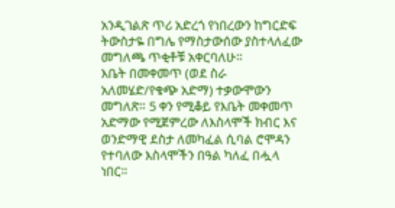አንዲገልጽ ጥሪ አድረጎ የነበረውን ከግርድፍ ትውስታዬ በግሌ የማስታውሰው ያስተላለፈው መግለጫ ጥቂቶቹ አቀርባለሁ።
እቤት በመቀመጥ (ወደ ስራ አለመሄድ/የቁጭ አድማ) ተቃውሞውን መግለጽ። 5 ቀን የሚቆይ የእቤት መቀመጥ አድማው የሚጀምረው ለእስላሞች ክብር እና ወንድማዊ ደስታ ለመካፈል ሲባል ሮሞዳን የተባለው እስላሞችን በዓል ካለፈ በሗላ ነበር።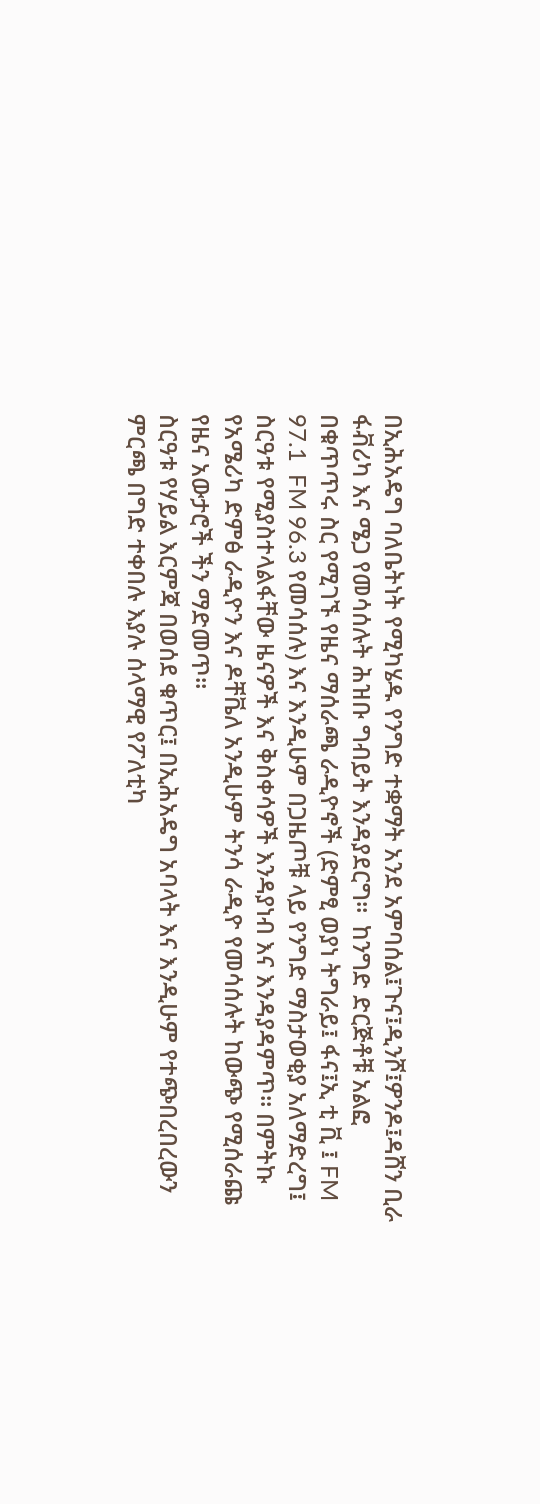በኢሕአዴግ ባለቤትነት የሚካሄዱ የንግድ ተቋማት አንደ አምባሰል፤ጉና፤ዲንሾ፤ዎንዶ፤ዳሸን ቢራ ፋቭሪካ እና ሜጋ የመሳሰሉት ሕዝቡ ግብይት እንዳያደርግ።  ከንግድ ድርጅቶቹ አልፎ በቁጥጥሩ ስር የሚገኙ የዜና ማሰራጫ ራዲዮኖች (ድምፂ ወያነ ትግራይ፤ ፋና፤ኢ ቲ ቪ ፤ FM 97.1  FM 96.3 የመሳሰሉ) እና እንዲሁም በጋዜጦቹ ላይ የንግድ ማስታወቂያ አለማድረግ፤ ስርዓቱ የሚያስተላልፋቸው ዜናዎች እና ቅስቀሳዎች እንዳያነብ እና እንዳያዳምጥ። በምትኩ የአሜሪካ ድምፅ ራዲዮን እና ዶቸቬለ አንዲሁም ትንሳ ራዲዮ የመሳሰሉት ከውጭ የሚሰራጩ  የዜና አውታሮች ችን ማድመጥ።
ስርዓቱ የሃይል እርምጃ በወሰደ ቁጥር፤ በኢሕአዴግ አባላት እና እንዲሁም የተጭበረበረውን ምርጫ በግድ ተቀበሉ እያሉ ሰላማዊ የፖለቲካ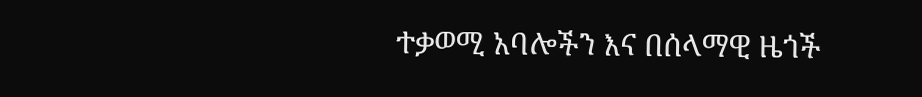ተቃወሚ አባሎችን እና በሰላማዊ ዜጎች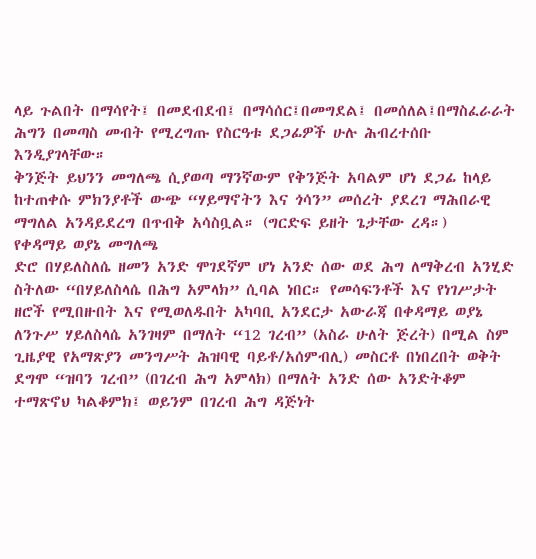ላይ ጉልበት በማሳየት፤ በመደብደብ፤ በማሳሰር፤በመግደል፤ በመሰለል፤በማስፈራራት ሕግን በመጣስ መብት የሚረግጡ የስርዓቱ ደጋፊዎች ሁሉ ሕብረተሰቡ እንዲያገላቸው።
ቅንጅት ይህንን መግለጫ ሲያወጣ ማንኛውም የቅንጅት አባልም ሆነ ደጋፊ ከላይ ከተጠቀሱ ምክንያቶች ውጭ “ሃይማኖትን እና ጎሳን” መሰረት ያደረገ ማሕበራዊ ማግለል አንዳይደረግ በጥብቅ አሳስቧል። (ግርድፍ ይዘት ጌታቸው ረዳ።)
የቀዳማይ ወያኔ መግለጫ
ድሮ በሃይለስለሴ ዘመን አንድ ሞገደኛም ሆነ አንድ ሰው ወደ ሕግ ለማቅረብ አንሂድ ስትለው “በሃይለስላሴ በሕግ አምላክ” ሲባል ነበር። የመሳፍንቶች እና የነገሥታት ዘሮች የሚበዙበት እና የሚወለዱበት አካባቢ አንደርታ አውራጃ በቀዳማይ ወያኔ ለንጉሥ ሃይለስላሴ አንገዛም በማለት “12 ገረብ” (አስራ ሁለት ጅረት) በሚል ስም ጊዜያዊ የአማጽያን መንግሥት ሕዝባዊ ባይቶ/አሰምብሊ) መስርቶ በነበረበት ወቅት ደግሞ “ዝባን ገረብ” (በገረብ ሕግ አምላክ) በማለት አንድ ሰው አንድትቆም ተማጽኖህ ካልቆምክ፤ ወይንም በገረብ ሕግ ዳጅነት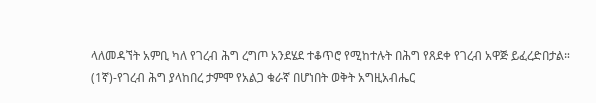ላለመዳኘት አምቢ ካለ የገረብ ሕግ ረግጦ አንደሄደ ተቆጥሮ የሚከተሉት በሕግ የጸደቀ የገረብ አዋጅ ይፈረድበታል።
(1ኛ)-የገረብ ሕግ ያላከበረ ታምሞ የአልጋ ቁራኛ በሆነበት ወቅት አግዚአብሔር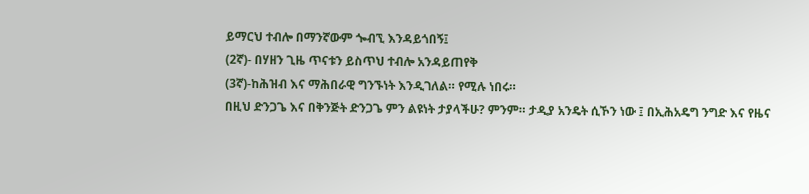ይማርህ ተብሎ በማንኛውም ጐብኚ እንዳይጎበኝ፤
(2ኛ)- በሃዘን ጊዜ ጥናቱን ይስጥህ ተብሎ አንዳይጠየቅ
(3ኛ)-ከሕዝብ እና ማሕበራዊ ግንኙነት እንዲገለል። የሚሉ ነበሩ።
በዚህ ድንጋጌ እና በቅንጅት ድንጋጌ ምን ልዩነት ታያላችሁ? ምንም። ታዲያ አንዴት ሲኾን ነው ፤ በኢሕአዴግ ንግድ እና የዜና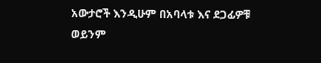አውታሮች እንዲሁም በአባላቱ እና ደጋፊዎቹ ወይንም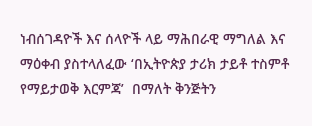ነብሰገዳዮች እና ሰላዮች ላይ ማሕበራዊ ማግለል እና ማዕቀብ ያስተላለፈው ‘በኢትዮጵያ ታሪክ ታይቶ ተስምቶ የማይታወቅ እርምጃ’  በማለት ቅንጅትን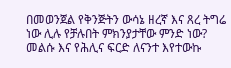በመወንጀል የቅንጅትን ውሳኔ ዘረኛ እና ጸረ ትግሬ ነው ሊሉ የቻሉበት ምክንያታቸው ምንድ ነው? መልሱ እና የሕሊና ፍርድ ለናንተ እየተውኩ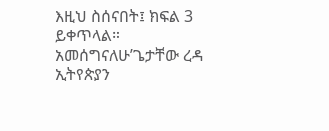እዚህ ስሰናበት፤ ክፍል 3 ይቀጥላል። አመሰግናለሁ’ጌታቸው ረዳ ኢትየጵያን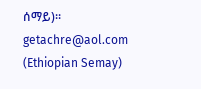ሰማይ)። getachre@aol.com         (Ethiopian Semay)